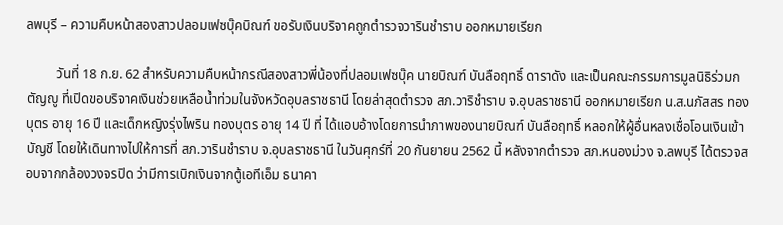ลพบุรี – ความคืบหน้าสองสาวปลอมเฟซบุ๊คบิณฑ์ ขอรับเงินบริจาคถูกตำรวจวารินชำราบ ออกหมายเรียก

         วันที่ 18 ก.ย. 62 สำหรับความคืบหน้ากรณีสองสาวพี่น้องที่ปลอมเฟซบุ๊ค นายบิณฑ์ บันลือฤทธิ์ ดาราดัง และเป็นคณะกรรมการมูลนิธิร่วมกตัญญู ที่เปิดขอบริจาคเงินช่วยเหลือน้ำท่วมในจังหวัดอุบลราชธานี โดยล่าสุดตำรวจ สภ.วาริชำราบ จ.อุบลราชธานี ออกหมายเรียก น.ส.นภัสสร ทองบุตร อายุ 16 ปี และเด็กหญิงรุ่งไพริน ทองบุตร อายุ 14 ปี ที่ ได้แอบอ้างโดยการนำภาพของนายบิณฑ์ บันลือฤทธิ์ หลอกให้ผู้อื่นหลงเชื่อโอนเงินเข้าบัญชี โดยให้เดินทางไปให้การที่ สภ.วารินชำราบ จ.อุบลราชธานี ในวันศุกร์ที่ 20 กันยายน 2562 นี้ หลังจากตำรวจ สภ.หนองม่วง จ.ลพบุรี ได้ตรวจสอบจากกล้องวงจรปิด ว่ามีการเบิกเงินจากตู้เอทีเอ็ม ธนาคา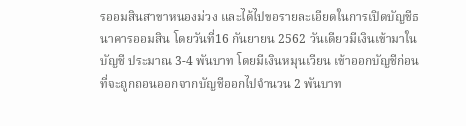รออมสินสาขาหนองม่วง และได้ไปขอรายละเอียดในการเปิดบัญชีธนาคารออมสิน โดยวันที่16 กันยายน 2562 วันเดียวมีเงินเข้ามาในบัญชี ประมาณ 3-4 พันบาท โดยมีเงินหมุนเวียน เข้าออกบัญชีก่อนที่จะถูกถอนออกจากบัญชีออกไปจำนวน 2 พันบาท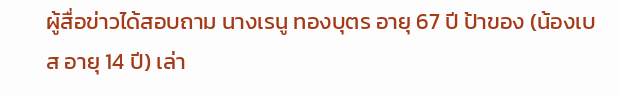ผู้สื่อข่าวได้สอบถาม นางเรนู ทองบุตร อายุ 67 ปี ป้าของ (น้องเบส อายุ 14 ปี) เล่า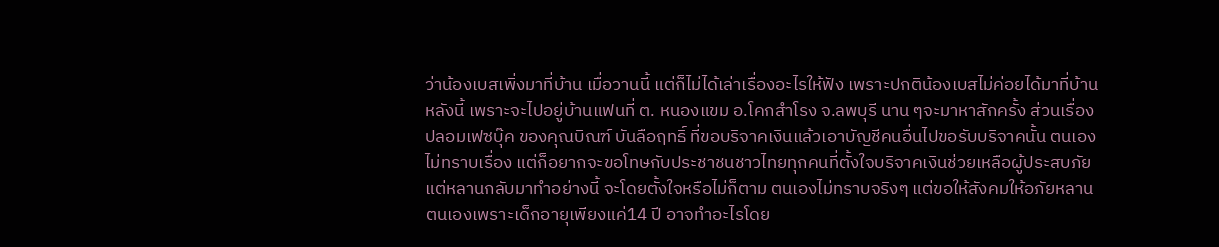ว่าน้องเบสเพิ่งมาที่บ้าน เมื่อวานนี้ แต่ก็ไม่ได้เล่าเรื่องอะไรให้ฟัง เพราะปกติน้องเบสไม่ค่อยได้มาที่บ้านหลังนี้ เพราะจะไปอยู่บ้านแฟนที่ ต. หนองแขม อ.โคกสำโรง จ.ลพบุรี นาน ๆจะมาหาสักครั้ง ส่วนเรื่องปลอมเฟซบุ๊ค ของคุณบิณฑ์ บันลือฤทธิ์ ที่ขอบริจาคเงินแล้วเอาบัญชีคนอื่นไปขอรับบริจาคนั้น ตนเองไม่ทราบเรื่อง แต่ก็อยากจะขอโทษกับประชาชนชาวไทยทุกคนที่ตั้งใจบริจาคเงินช่วยเหลือผู้ประสบภัย แต่หลานกลับมาทำอย่างนี้ จะโดยตั้งใจหรือไม่ก็ตาม ตนเองไม่ทราบจริงๆ แต่ขอให้สังคมให้อภัยหลานตนเองเพราะเด็กอายุเพียงแค่14 ปี อาจทำอะไรโดย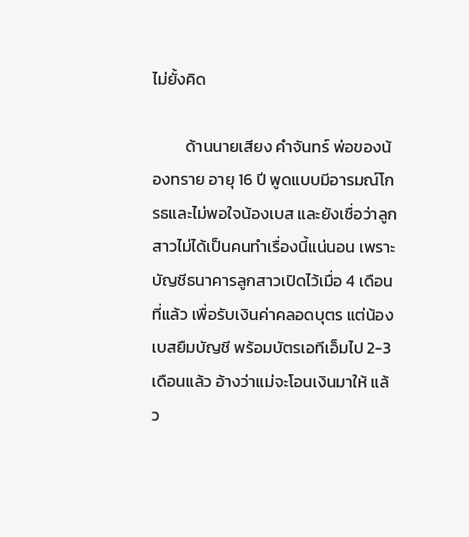ไม่ยั้งคิด

         ด้านนายเสียง คำจันทร์ พ่อของน้องทราย อายุ 16 ปี พูดแบบมีอารมณ์โกรธและไม่พอใจน้องเบส และยังเชื่อว่าลูกสาวไม่ได้เป็นคนทำเรื่องนี้แน่นอน เพราะบัญชีธนาคารลูกสาวเปิดไว้เมื่อ 4 เดือนที่แล้ว เพื่อรับเงินค่าคลอดบุตร แต่น้องเบสยืมบัญชี พร้อมบัตรเอทีเอ็มไป 2-3 เดือนแล้ว อ้างว่าแม่จะโอนเงินมาให้ แล้ว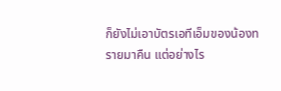ก็ยังไม่เอาบัตรเอทีเอ็มของน้องทรายมาคืน แต่อย่างไร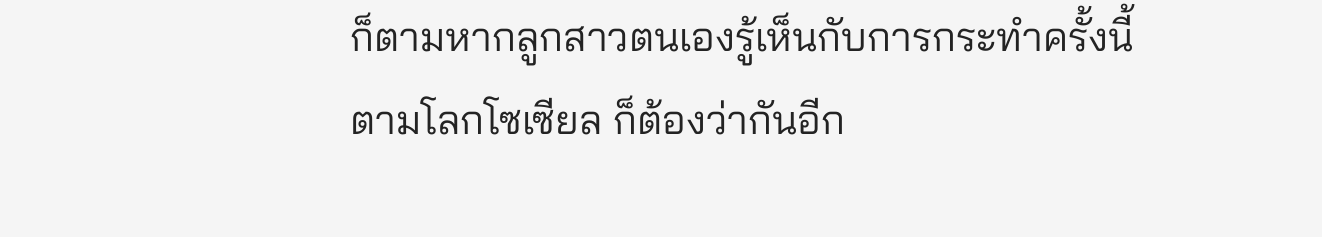ก็ตามหากลูกสาวตนเองรู้เห็นกับการกระทำครั้งนี้ตามโลกโซเซียล ก็ต้องว่ากันอีก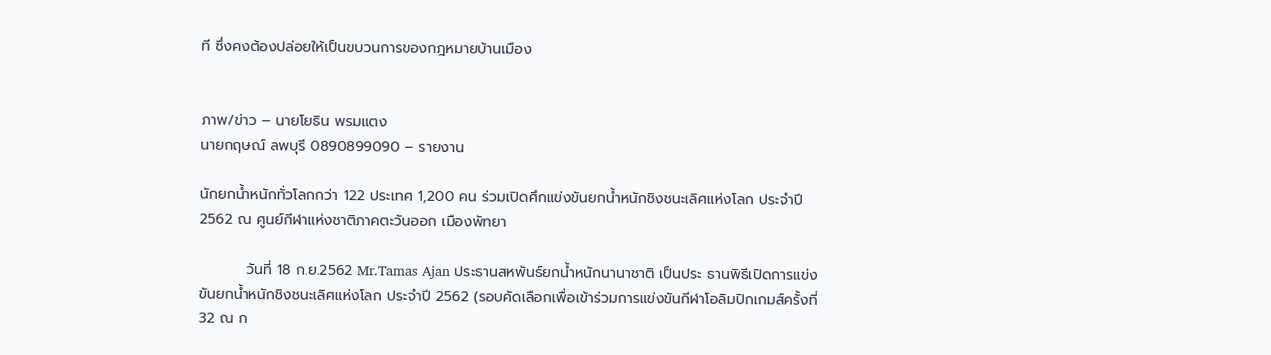ที ซึ่งคงต้องปล่อยให้เป็นขบวนการของกฎหมายบ้านเมือง


ภาพ/ข่าว – นายโยธิน พรมแตง
นายกฤษณ์ ลพบุรี 0890899090 – รายงาน

นักยกน้ำหนักทั่วโลกกว่า 122 ประเทศ 1,200 คน ร่วมเปิดศึกแข่งขันยกน้ำหนักชิงชนะเลิศแห่งโลก ประจำปี 2562 ณ ศูนย์กีฬาแห่งชาติภาคตะวันออก เมืองพัทยา

         วันที่ 18 ก.ย.2562 Mr.Tamas Ajan ประธานสหพันธ์ยกน้ำหนักนานาชาติ เป็นประ ธานพิธีเปิดการแข่งขันยกน้ำหนักชิงชนะเลิศแห่งโลก ประจำปี 2562 (รอบคัดเลือกเพื่อเข้าร่วมการแข่งขันกีฬาโอลิมปิกเกมส์ครั้งที่ 32 ณ ก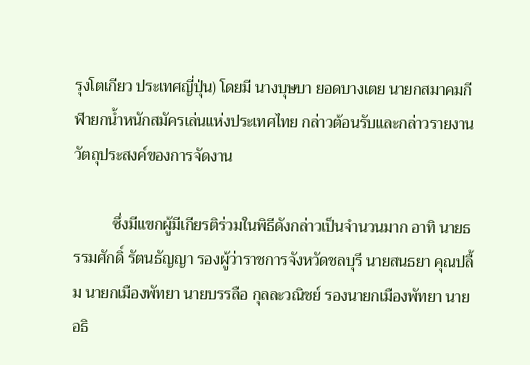รุงโตเกียว ประเทศญี่ปุ่น) โดยมี นางบุษบา ยอดบางเตย นายกสมาคมกีฬายกน้ำหนักสมัครเล่นแห่งประเทศไทย กล่าวต้อนรับและกล่าวรายงานวัตถุประสงค์ของการจัดงาน

          ซึ่งมีแขกผู้มีเกียรติร่วมในพิธีดังกล่าวเป็นจำนวนมาก อาทิ นายธรรมศักดิ์ รัตนธัญญา รองผู้ว่าราชการจังหวัดชลบุรี นายสนธยา คุณปลื้ม นายกเมืองพัทยา นายบรรลือ กุลละวณิชย์ รองนายกเมืองพัทยา นายอธิ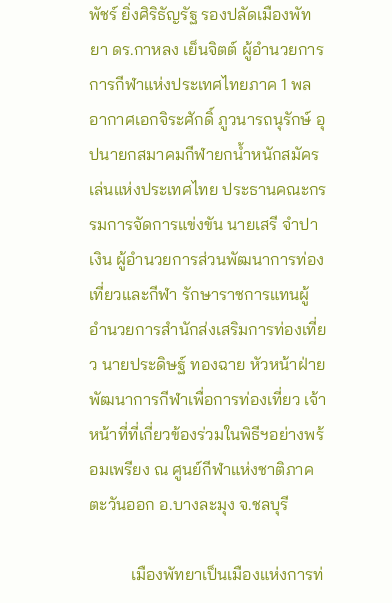พัชร์ ยิ่งศิริธัญรัฐ รองปลัดเมืองพัทยา ดร.กาหลง เย็นจิตต์ ผู้อำนวยการการกีฬาแห่งประเทศไทยภาค 1 พลอากาศเอกจิระศักดิ์ ภูวนารถนุรักษ์ อุปนายกสมาคมกีฬายกน้ำหนักสมัครเล่นแห่งประเทศไทย ประธานคณะกรรมการจัดการแข่งขัน นายเสรี จำปาเงิน ผู้อำนวยการส่วนพัฒนาการท่องเที่ยวและกีฬา รักษาราชการแทนผู้อำนวยการสำนักส่งเสริมการท่องเที่ยว นายประดิษฐ์ ทองฉาย หัวหน้าฝ่ายพัฒนาการกีฬาเพื่อการท่องเที่ยว เจ้าหน้าที่ที่เกี่ยวข้องร่วมในพิธีฯอย่างพร้อมเพรียง ณ ศูนย์กีฬาแห่งชาติภาคตะวันออก อ.บางละมุง จ.ชลบุรี

          เมืองพัทยาเป็นเมืองแห่งการท่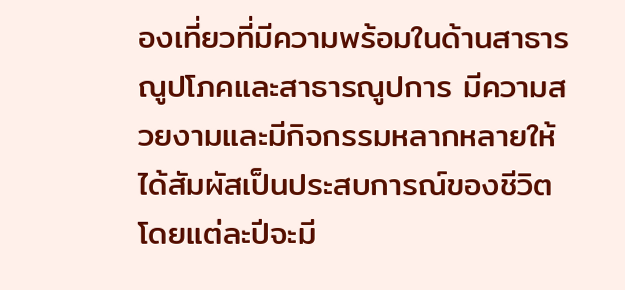องเที่ยวที่มีความพร้อมในด้านสาธารณูปโภคและสาธารณูปการ มีความสวยงามและมีกิจกรรมหลากหลายให้ได้สัมผัสเป็นประสบการณ์ของชีวิต โดยแต่ละปีจะมี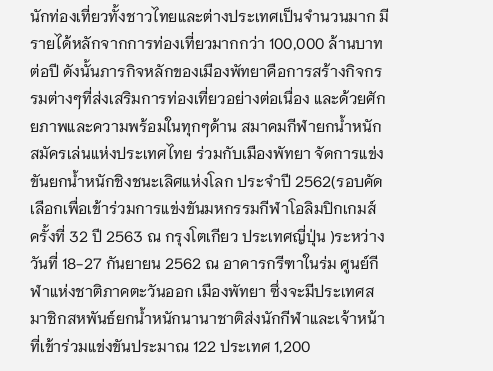นักท่องเที่ยวทั้งชาวไทยและต่างประเทศเป็นจำนวนมาก มีรายได้หลักจากการท่องเที่ยวมากกว่า 100,000 ล้านบาทต่อปี ดังนั้นภารกิจหลักของเมืองพัทยาคือการสร้างกิจกรรมต่างๆที่ส่งเสริมการท่องเที่ยวอย่างต่อเนื่อง และด้วยศักยภาพและความพร้อมในทุกๆด้าน สมาคมกีฬายกน้ำหนักสมัครเล่นแห่งประเทศไทย ร่วมกับเมืองพัทยา จัดการแข่งขันยกน้ำหนักชิงชนะเลิศแห่งโลก ประจำปี 2562(รอบคัดเลือกเพื่อเข้าร่วมการแข่งขันมหกรรมกีฬาโอลิมปิกเกมส์ ครั้งที่ 32 ปี 2563 ณ กรุงโตเกียว ประเทศญี่ปุ่น )ระหว่างวันที่ 18-27 กันยายน 2562 ณ อาคารกรีฑาในร่ม ศูนย์กีฬาแห่งชาติภาคตะวันออก เมืองพัทยา ซึ่งจะมีประเทศสมาชิกสหพันธ์ยกน้ำหนักนานาชาติส่งนักกีฬาและเจ้าหน้าที่เข้าร่วมแข่งขันประมาณ 122 ประเทศ 1,200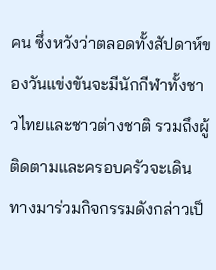คน ซึ่งหวังว่าตลอดทั้งสัปดาห์ของวันแข่งขันจะมีนักกีฬาทั้งชาวไทยและชาวต่างชาติ รวมถึงผู้ติดตามและครอบครัวจะเดินทางมาร่วมกิจกรรมดังกล่าวเป็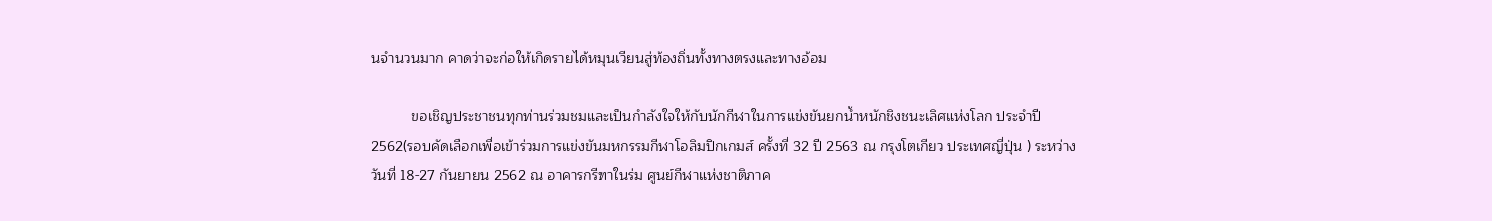นจำนวนมาก คาดว่าจะก่อให้เกิดรายได้หมุนเวียนสู่ท้องถิ่นทั้งทางตรงและทางอ้อม

          ขอเชิญประชาชนทุกท่านร่วมชมและเป็นกำลังใจให้กับนักกีฬาในการแข่งขันยกน้ำหนักชิงชนะเลิศแห่งโลก ประจำปี 2562(รอบคัดเลือกเพื่อเข้าร่วมการแข่งขันมหกรรมกีฬาโอลิมปิกเกมส์ ครั้งที่ 32 ปี 2563 ณ กรุงโตเกียว ประเทศญี่ปุ่น ) ระหว่างวันที่ 18-27 กันยายน 2562 ณ อาคารกรีฑาในร่ม ศูนย์กีฬาแห่งชาติภาค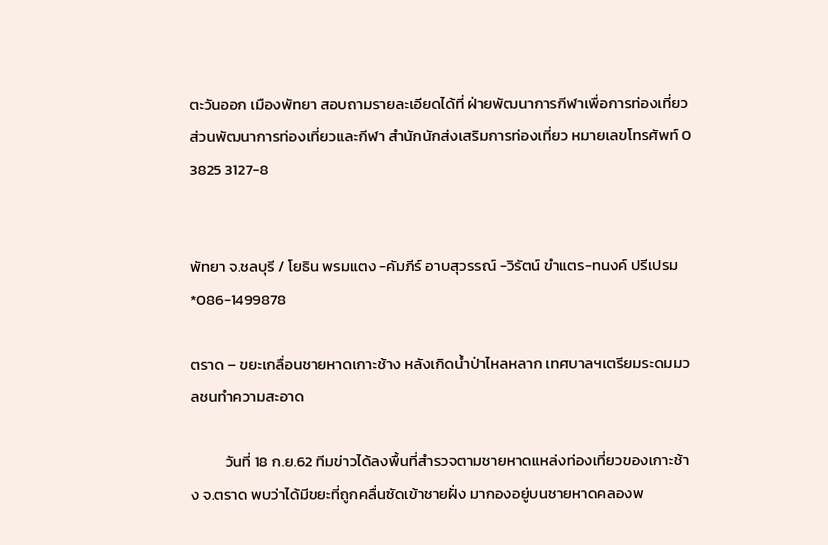ตะวันออก เมืองพัทยา สอบถามรายละเอียดได้ที่ ฝ่ายพัฒนาการกีฬาเพื่อการท่องเที่ยว ส่วนพัฒนาการท่องเที่ยวและกีฬา สำนักนักส่งเสริมการท่องเที่ยว หมายเลขโทรศัพท์ 0 3825 3127-8


พัทยา จ.ชลบุรี / โยธิน พรมแตง -คัมภีร์ อาบสุวรรณ์ -วิรัตน์ ขำแตร-ทนงค์ ปรีเปรม *086-1499878

ตราด – ขยะเกลื่อนชายหาดเกาะช้าง หลังเกิดน้ำป่าไหลหลาก เทศบาลฯเตรียมระดมมวลชนทำความสะอาด

          วันที่ 18 ก.ย.62 ทีมข่าวได้ลงพื้นที่สำรวจตามชายหาดแหล่งท่องเที่ยวของเกาะช้าง จ.ตราด พบว่าได้มีขยะที่ถูกคลื่นซัดเข้าชายฝั่ง มากองอยู่บนชายหาดคลองพ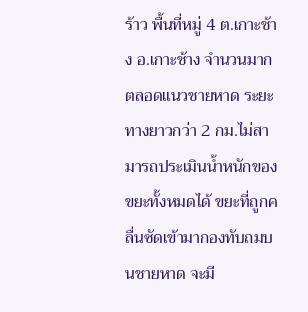ร้าว พื้นที่หมู่ 4 ต.เกาะช้าง อ.เกาะช้าง จำนวนมาก ตลอดแนวชายหาด ระยะทางยาวกว่า 2 กม.ไม่สามารถประเมินน้ำหนักของขยะทั้งหมดได้ ขยะที่ถูกคลื่นซัดเข้ามากองทับถมบนชายหาด จะมี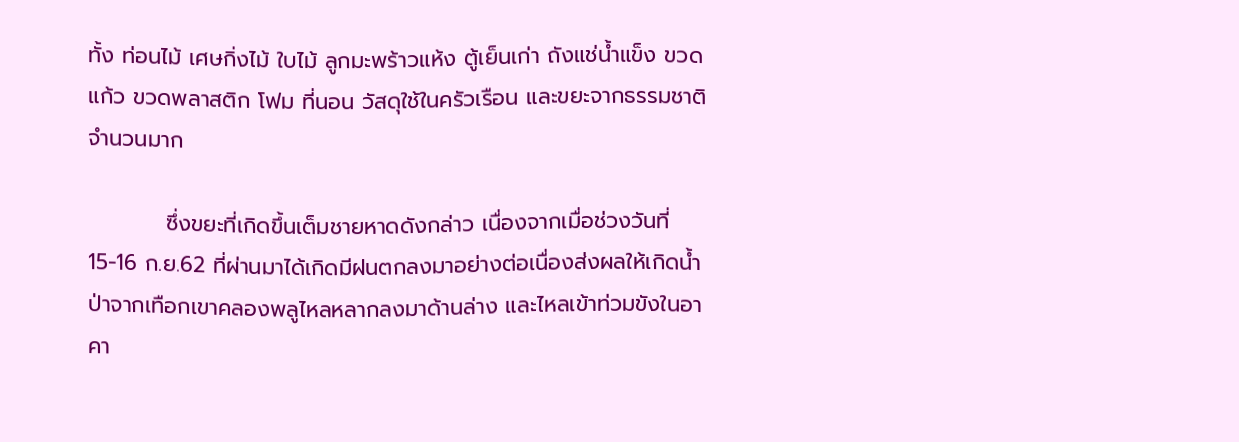ทั้ง ท่อนไม้ เศษกิ่งไม้ ใบไม้ ลูกมะพร้าวแห้ง ตู้เย็นเก่า ถังแช่น้ำแข็ง ขวดแก้ว ขวดพลาสติก โฟม ที่นอน วัสดุใช้ในครัวเรือน และขยะจากธรรมชาติจำนวนมาก

          ซึ่งขยะที่เกิดขึ้นเต็มชายหาดดังกล่าว เนื่องจากเมื่อช่วงวันที่ 15-16 ก.ย.62 ที่ผ่านมาได้เกิดมีฝนตกลงมาอย่างต่อเนื่องส่งผลให้เกิดน้ำป่าจากเทือกเขาคลองพลูไหลหลากลงมาด้านล่าง และไหลเข้าท่วมขังในอาคา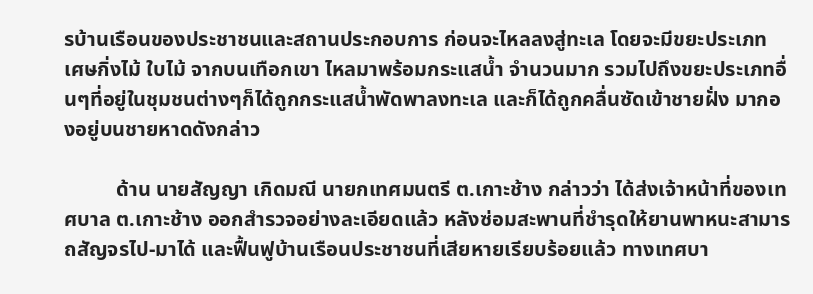รบ้านเรือนของประชาชนและสถานประกอบการ ก่อนจะไหลลงสู่ทะเล โดยจะมีขยะประเภท เศษกิ่งไม้ ใบไม้ จากบนเทือกเขา ไหลมาพร้อมกระแสน้ำ จำนวนมาก รวมไปถึงขยะประเภทอื่นๆที่อยู่ในชุมชนต่างๆก็ได้ถูกกระแสน้ำพัดพาลงทะเล และก็ได้ถูกคลื่นซัดเข้าชายฝั่ง มากองอยู่บนชายหาดดังกล่าว

          ด้าน นายสัญญา เกิดมณี นายกเทศมนตรี ต.เกาะช้าง กล่าวว่า ได้ส่งเจ้าหน้าที่ของเทศบาล ต.เกาะช้าง ออกสำรวจอย่างละเอียดแล้ว หลังซ่อมสะพานที่ชำรุดให้ยานพาหนะสามารถสัญจรไป-มาได้ และฟื้นฟูบ้านเรือนประชาชนที่เสียหายเรียบร้อยแล้ว ทางเทศบา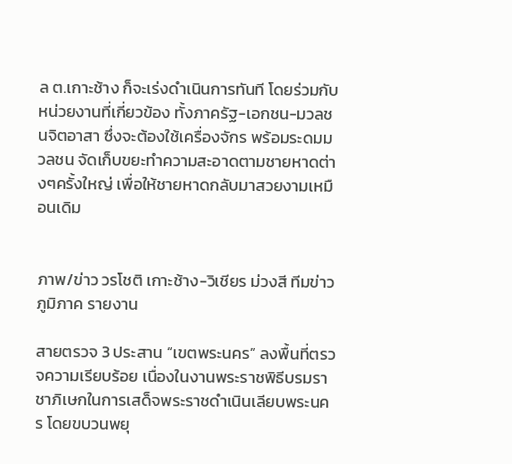ล ต.เกาะช้าง ก็จะเร่งดำเนินการทันที โดยร่วมกับหน่วยงานที่เกี่ยวข้อง ทั้งภาครัฐ-เอกชน-มวลชนจิตอาสา ซึ่งจะต้องใช้เครื่องจักร พร้อมระดมมวลชน จัดเก็บขยะทำความสะอาดตามชายหาดต่างๆครั้งใหญ่ เพื่อให้ชายหาดกลับมาสวยงามเหมือนเดิม


ภาพ/ข่าว วรโชติ เกาะช้าง-วิเชียร ม่วงสี ทีมข่าวภูมิภาค รายงาน

สายตรวจ 3 ประสาน “เขตพระนคร” ลงพื้นที่ตรวจความเรียบร้อย เนื่องในงานพระราชพิธีบรมราชาภิเษกในการเสด็จพระราชดำเนินเลียบพระนคร โดยขบวนพยุ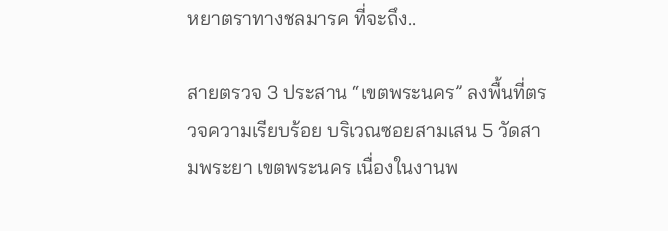หยาตราทางชลมารค ที่จะถึง..

สายตรวจ 3 ประสาน “เขตพระนคร” ลงพื้นที่ตรวจความเรียบร้อย บริเวณซอยสามเสน 5 วัดสามพระยา เขตพระนคร เนื่องในงานพ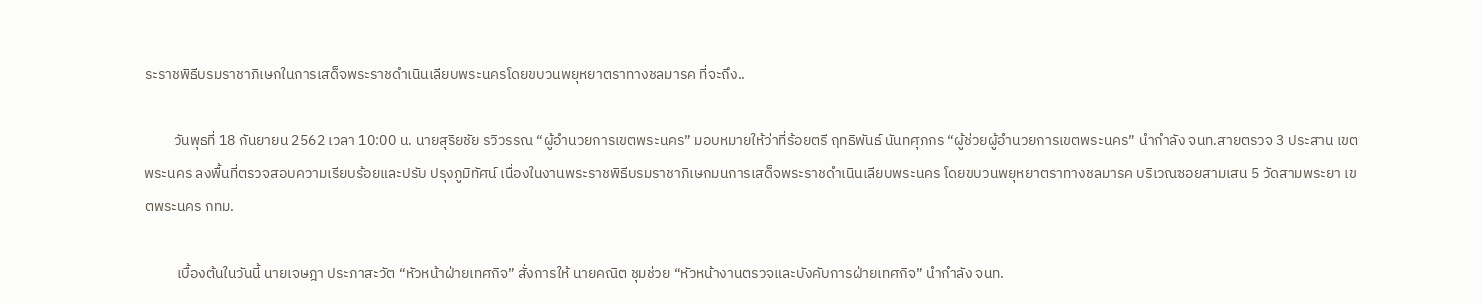ระราชพิธีบรมราชาภิเษกในการเสด็จพระราชดำเนินเลียบพระนครโดยขบวนพยุหยาตราทางชลมารค ที่จะถึง..

         วันพุธที่ 18 กันยายน 2562 เวลา 10:00 น. นายสุริยชัย รวิวรรณ “ผู้อำนวยการเขตพระนคร” มอบหมายให้ว่าที่ร้อยตรี ฤทธิพันธ์ นันทศุภกร “ผู้ช่วยผู้อำนวยการเขตพระนคร” นำกำลัง จนท.สายตรวจ 3 ประสาน เขตพระนคร ลงพื้นที่ตรวจสอบความเรียบร้อยและปรับ ปรุงภูมิทัศน์ เนื่องในงานพระราชพิธีบรมราชาภิเษกมนการเสด็จพระราชดำเนินเลียบพระนคร โดยขบวนพยุหยาตราทางชลมารค บริเวณซอยสามเสน 5 วัดสามพระยา เขตพระนคร กทม.

          เบื้องต้นในวันนี้ นายเจษฎา ประภาสะวัต “หัวหน้าฝ่ายเทศกิจ” สั่งการให้ นายคณิต ชุมช่วย “หัวหน้างานตรวจและบังคับการฝ่ายเทศกิจ” นำกำลัง จนท.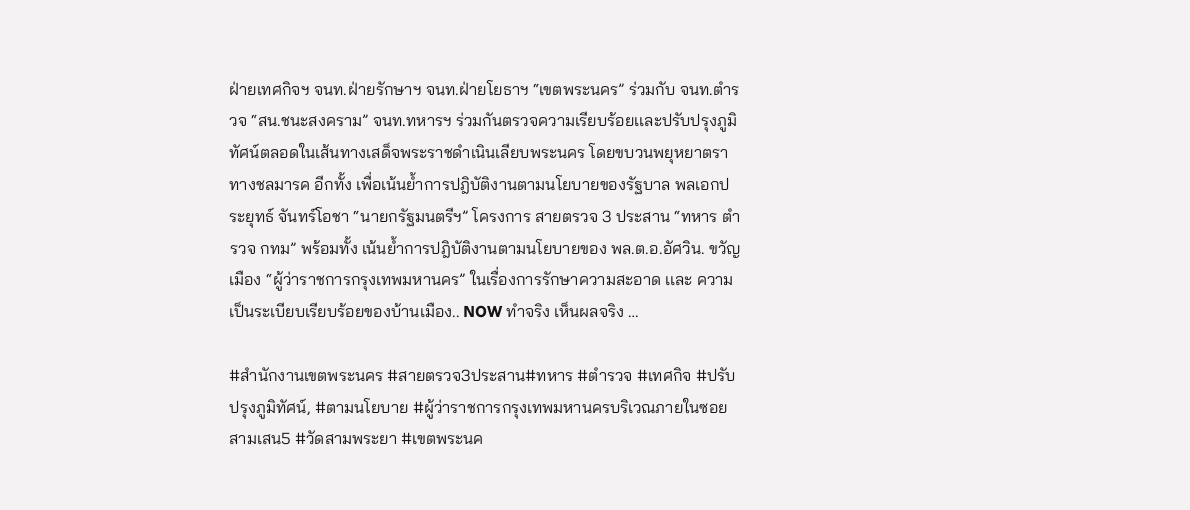ฝ่ายเทศกิจฯ จนท.ฝ่ายรักษาฯ จนท.ฝ่ายโยธาฯ “เขตพระนคร” ร่วมกับ จนท.ตำรวจ “สน.ชนะสงคราม” จนท.ทหารฯ ร่วมกันตรวจความเรียบร้อยเเละปรับปรุงภูมิทัศน์ตลอดในเส้นทางเสด็จพระราชดำเนินเลียบพระนคร โดยขบวนพยุหยาตราทางชลมารค อีกทั้ง เพื่อเน้นย้ำการปฎิบัติงานตามนโยบายของรัฐบาล พลเอกประยุทธ์ จันทร์โอชา “นายกรัฐมนตรีฯ” โครงการ สายตรวจ 3 ประสาน “ทหาร ตำรวจ กทม” พร้อมทั้ง เน้นย้ำการปฎิบัติงานตามนโยบายของ พล.ต.อ.อัศวิน. ขวัญเมือง “ผู้ว่าราชการกรุงเทพมหานคร” ในเรื่องการรักษาความสะอาด เเละ ความเป็นระเบียบเรียบร้อยของบ้านเมือง.. NOW ทำจริง เห็นผลจริง …

#สำนักงานเขตพระนคร #สายตรวจ3ประสาน#ทหาร #ตำรวจ #เทศกิจ #ปรับปรุงภูมิทัศน์, #ตามนโยบาย #ผู้ว่าราชการกรุงเทพมหานครบริเวณภายในซอยสามเสน5 #วัดสามพระยา #เขตพระนค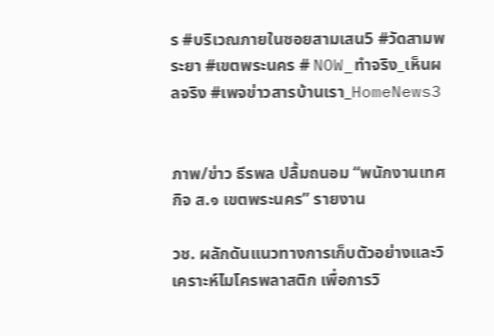ร #บริเวณภายในซอยสามเสน5 #วัดสามพระยา #เขตพระนคร # NOW_ทำจริง_เห็นผลจริง #เพจข่าวสารบ้านเรา_HomeNews3


ภาพ/ข่าว ธีรพล ปลื้มถนอม “พนักงานเทศกิจ ส.๑ เขตพระนคร” รายงาน

วช. ผลักดันแนวทางการเก็บตัวอย่างและวิเคราะห์ไมโครพลาสติก เพื่อการวิ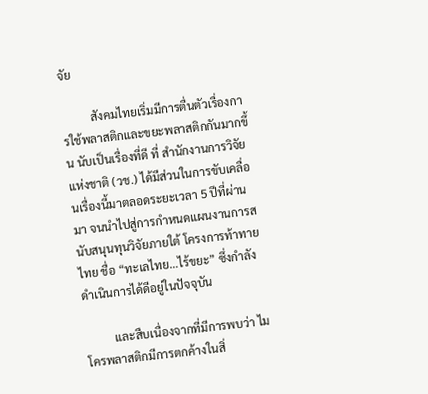จัย

          สังคมไทยเริ่มมีการตื่นตัวเรื่องการใช้พลาสติกและขยะพลาสติกกันมากขึ้น นับเป็นเรื่องที่ดี ที่ สำนักงานการวิจัยแห่งชาติ (วช.) ได้มีส่วนในการขับเคลื่อนเรื่องนี้มาตลอดระยะเวลา 5 ปีที่ผ่านมา จนนำไปสู่การกำหนดแผนงานการสนับสนุนทุนวิจัยภายใต้ โครงการท้าทายไทย ชื่อ “ทะเลไทย…ไร้ขยะ” ซึ่งกำลังดำเนินการได้ดีอยู่ในปัจจุบัน

          และสืบเนื่องจากที่มีการพบว่า ไมโครพลาสติกมีการตกค้างในสิ่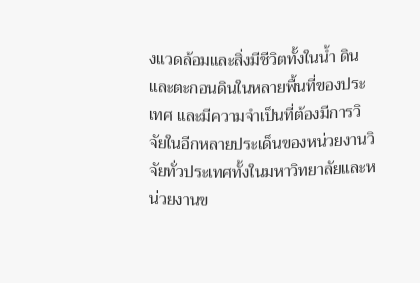งแวดล้อมและสิ่งมีชีวิตทั้งในน้ำ ดิน และตะกอนดินในหลายพื้นที่ของประเทศ และมีความจำเป็นที่ต้องมีการวิจัยในอีกหลายประเด็นของหน่วยงานวิจัยทั่วประเทศทั้งในมหาวิทยาลัยและหน่วยงานข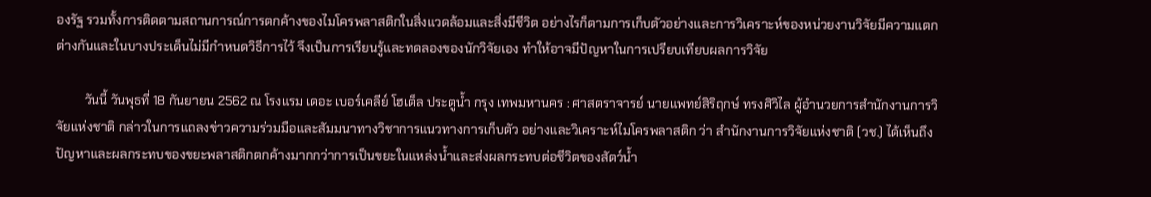องรัฐ รวมทั้งการติดตามสถานการณ์การตกค้างของไมโครพลาสติกในสิ่งแวดล้อมและสิ่งมีชีวิต อย่างไรก็ตามการเก็บตัวอย่างและการวิเคราะห์ของหน่วยงานวิจัยมีความแตกต่างกันและในบางประเด็นไม่มีกำหนดวิธีการไว้ จึงเป็นการเรียนรู้และทดลองของนักวิจัยเอง ทำให้อาจมีปัญหาในการเปรียบเทียบผลการวิจัย

         วันนี้ วันพุธที่ 18 กันยายน 2562 ณ โรงแรม เดอะ เบอร์เคลีย์ โฮเต็ล ประตูน้ำ กรุง เทพมหานคร : ศาสตราจารย์ นายแพทย์สิริฤกษ์ ทรงศิวิไล ผู้อำนวยการสำนักงานการวิจัยแห่งชาติ กล่าวในการแถลงข่าวความร่วมมือและสัมมนาทางวิชาการแนวทางการเก็บตัว อย่างและวิเคราะห์ไมโครพลาสติก ว่า สำนักงานการวิจัยแห่งชาติ (วช.) ได้เห็นถึงปัญหาและผลกระทบของขยะพลาสติกตกค้างมากกว่าการเป็นขยะในแหล่งน้ำและส่งผลกระทบต่อชีวิตของสัตว์น้ำ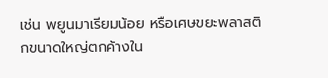เช่น พยูนมาเรียมน้อย หรือเศษขยะพลาสติกขนาดใหญ่ตกค้างใน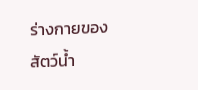ร่างกายของสัตว์น้ำ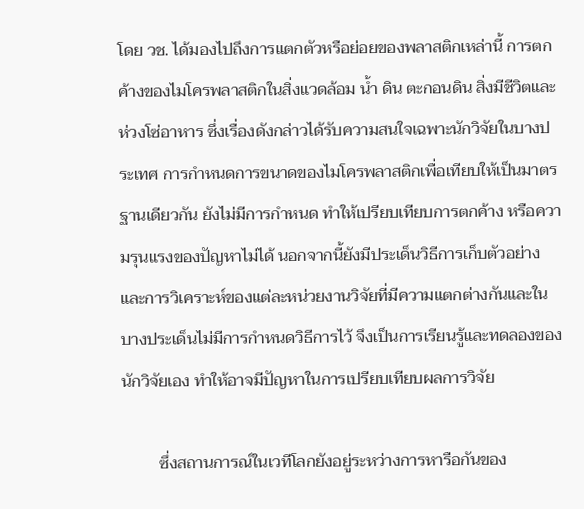โดย วช. ได้มองไปถึงการแตกตัวหรือย่อยของพลาสติกเหล่านี้ การตกค้างของไมโครพลาสติกในสิ่งแวดล้อม น้ำ ดิน ตะกอนดิน สิ่งมีชีวิตและห่วงโซ่อาหาร ซึ่งเรื่องดังกล่าวได้รับความสนใจเฉพาะนักวิจัยในบางประเทศ การกำหนดการขนาดของไมโครพลาสติกเพื่อเทียบให้เป็นมาตรฐานเดียวกัน ยังไม่มีการกำหนด ทำให้เปรียบเทียบการตกค้าง หรือความรุนแรงของปัญหาไม่ได้ นอกจากนี้ยังมีประเด็นวิธีการเก็บตัวอย่างและการวิเคราะห์ของแต่ละหน่วยงานวิจัยที่มีความแตกต่างกันและในบางประเด็นไม่มีการกำหนดวิธีการไว้ จึงเป็นการเรียนรู้และทดลองของนักวิจัยเอง ทำให้อาจมีปัญหาในการเปรียบเทียบผลการวิจัย

         ซึ่งสถานการณ์ในเวทีโลกยังอยู่ระหว่างการหารือกันของ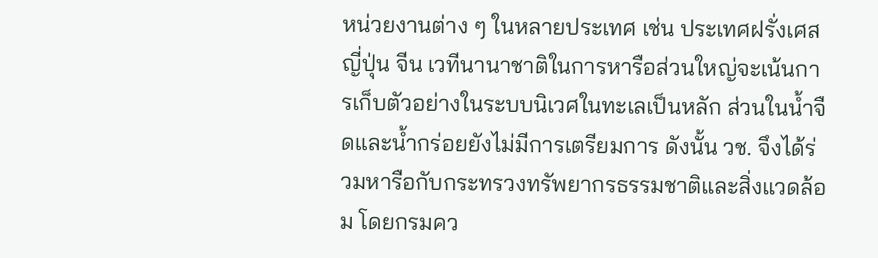หน่วยงานต่าง ๆ ในหลายประเทศ เช่น ประเทศฝรั่งเศส ญี่ปุ่น จีน เวทีนานาชาติในการหารือส่วนใหญ่จะเน้นการเก็บตัวอย่างในระบบนิเวศในทะเลเป็นหลัก ส่วนในน้ำจืดและน้ำกร่อยยังไม่มีการเตรียมการ ดังนั้น วช. จึงได้ร่วมหารือกับกระทรวงทรัพยากรธรรมชาติและสิ่งแวดล้อม โดยกรมคว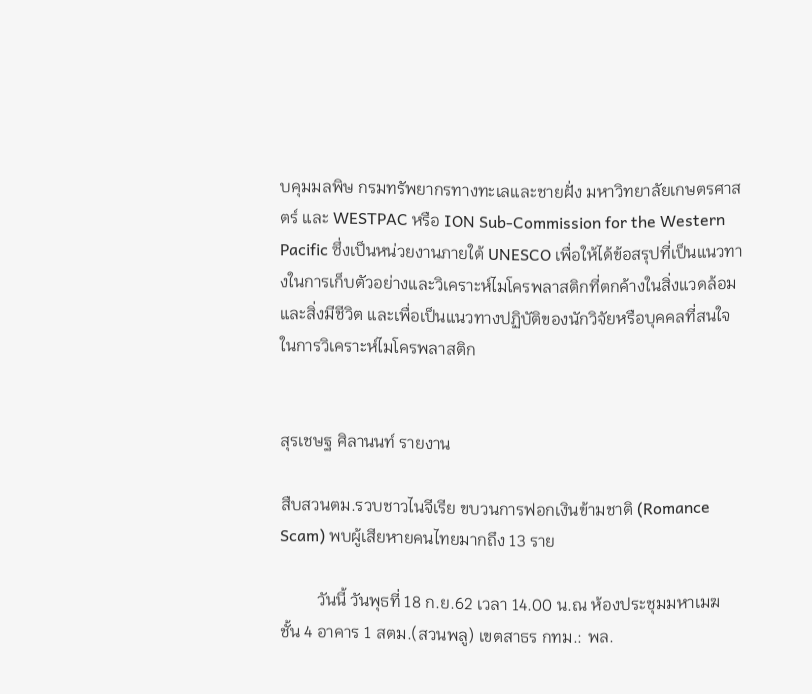บคุมมลพิษ กรมทรัพยากรทางทะเลและชายฝั่ง มหาวิทยาลัยเกษตรศาสตร์ และ WESTPAC หรือ ION Sub-Commission for the Western Pacific ซึ่งเป็นหน่วยงานภายใต้ UNESCO เพื่อให้ได้ข้อสรุปที่เป็นแนวทางในการเก็บตัวอย่างและวิเคราะห์ไมโครพลาสติกที่ตกค้างในสิ่งแวดล้อมและสิ่งมีชีวิต และเพื่อเป็นแนวทางปฏิบัติของนักวิจัยหรือบุคคลที่สนใจในการวิเคราะห์ไมโครพลาสติก


สุรเชษฐ ศิลานนท์ รายงาน

สืบสวนตม.รวบชาวไนจีเรีย ขบวนการฟอกเงินข้ามชาติ (Romance Scam) พบผู้เสียหายคนไทยมากถึง 13 ราย

         วันนี้ วันพุธที่ 18 ก.ย.62 เวลา 14.00 น.ณ ห้องประชุมมหาเมฆ ชั้น 4 อาคาร 1 สตม.(สวนพลู) เขตสาธร กทม.: พล.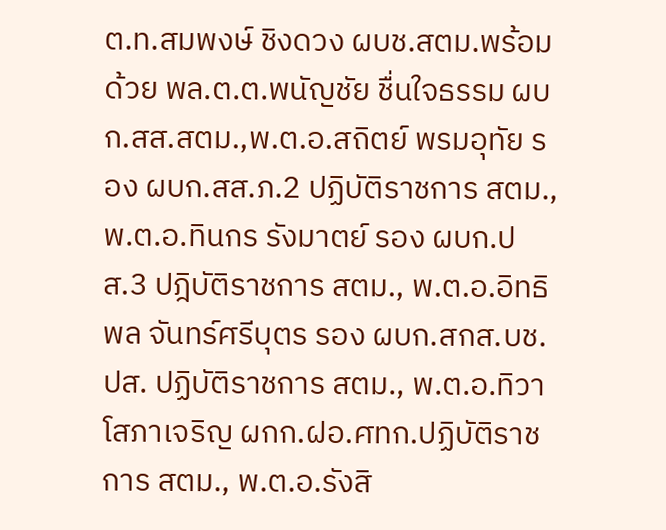ต.ท.สมพงษ์ ชิงดวง ผบช.สตม.พร้อมด้วย พล.ต.ต.พนัญชัย ชื่นใจธรรม ผบก.สส.สตม.,พ.ต.อ.สถิตย์ พรมอุทัย รอง ผบก.สส.ภ.2 ปฏิบัติราชการ สตม., พ.ต.อ.ทินกร รังมาตย์ รอง ผบก.ปส.3 ปฎิบัติราชการ สตม., พ.ต.อ.อิทธิพล จันทร์ศรีบุตร รอง ผบก.สกส.บช.ปส. ปฏิบัติราชการ สตม., พ.ต.อ.ทิวา โสภาเจริญ ผกก.ฝอ.ศทก.ปฏิบัติราช การ สตม., พ.ต.อ.รังสิ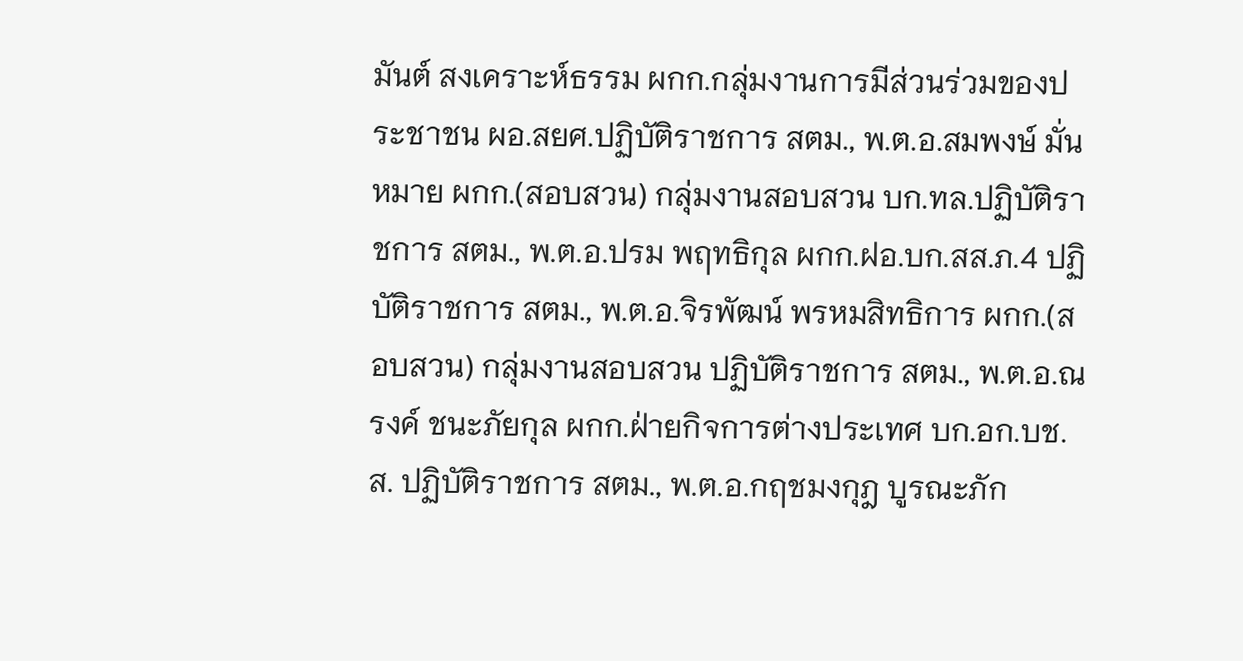มันต์ สงเคราะห์ธรรม ผกก.กลุ่มงานการมีส่วนร่วมของประชาชน ผอ.สยศ.ปฏิบัติราชการ สตม., พ.ต.อ.สมพงษ์ มั่นหมาย ผกก.(สอบสวน) กลุ่มงานสอบสวน บก.ทล.ปฏิบัติราชการ สตม., พ.ต.อ.ปรม พฤทธิกุล ผกก.ฝอ.บก.สส.ภ.4 ปฏิบัติราชการ สตม., พ.ต.อ.จิรพัฒน์ พรหมสิทธิการ ผกก.(สอบสวน) กลุ่มงานสอบสวน ปฏิบัติราชการ สตม., พ.ต.อ.ณรงค์ ชนะภัยกุล ผกก.ฝ่ายกิจการต่างประเทศ บก.อก.บช.ส. ปฏิบัติราชการ สตม., พ.ต.อ.กฤชมงกุฎ บูรณะภัก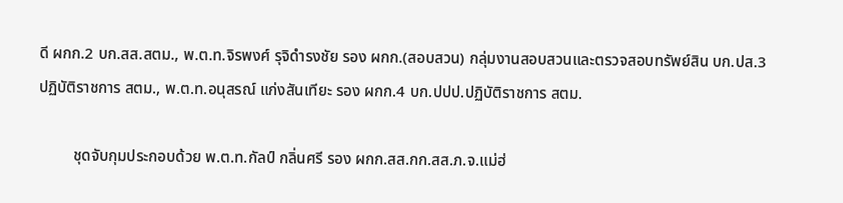ดี ผกก.2 บก.สส.สตม., พ.ต.ท.จิรพงศ์ รุจิดำรงชัย รอง ผกก.(สอบสวน) กลุ่มงานสอบสวนและตรวจสอบทรัพย์สิน บก.ปส.3 ปฏิบัติราชการ สตม., พ.ต.ท.อนุสรณ์ แก่งสันเทียะ รอง ผกก.4 บก.ปปป.ปฏิบัติราชการ สตม.

         ชุดจับกุมประกอบด้วย พ.ต.ท.กัลป์ กลิ่นศรี รอง ผกก.สส.กก.สส.ภ.จ.แม่ฮ่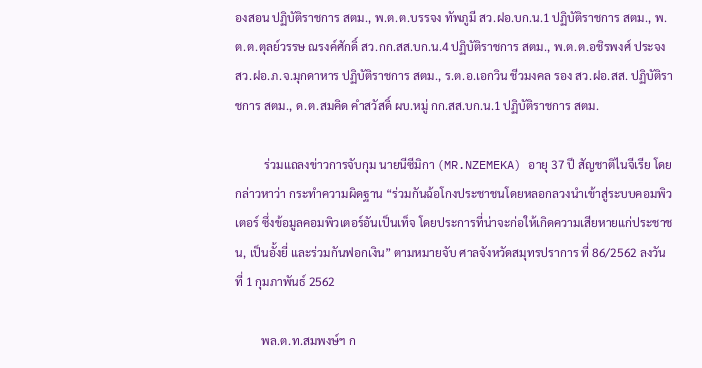องสอน ปฏิบัติราชการ สตม., พ.ต.ต.บรรจง ทัพภูมี สว.ฝอ.บก.น.1 ปฏิบัติราชการ สตม., พ.ต.ต.ตุลย์วรรษ ณรงค์ศักดิ์ สว.กก.สส.บก.น.4 ปฏิบัติราชการ สตม., พ.ต.ต.อชิรพงศ์ ประจง สว.ฝอ.ภ.จ.มุกดาหาร ปฏิบัติราชการ สตม., ร.ต.อ.เอกวิน ชีวมงคล รอง สว.ฝอ.สส. ปฏิบัติราชการ สตม., ด.ต.สมคิด คำสวัสดิ์ ผบ.หมู่ กก.สส.บก.น.1 ปฏิบัติราชการ สตม.

          ร่วมแถลงข่าวการจับกุม นายนีซีมิกา (MR.NZEMEKA) อายุ 37 ปี สัญชาติไนจีเรีย โดยกล่าวหาว่า กระทำความผิดฐาน “ร่วมกันฉ้อโกงประชาชนโดยหลอกลวงนำเข้าสู่ระบบคอมพิวเตอร์ ซึ่งข้อมูลคอมพิวเตอร์อันเป็นเท็จ โดยประการที่น่าจะก่อให้เกิดความเสียหายแก่ประชาชน, เป็นอั้งยี่ และร่วมกันฟอกเงิน” ตามหมายจับ ศาลจังหวัดสมุทรปราการ ที่ 86/2562 ลงวันที่ 1 กุมภาพันธ์ 2562

         พล.ต.ท.สมพงษ์ฯ ก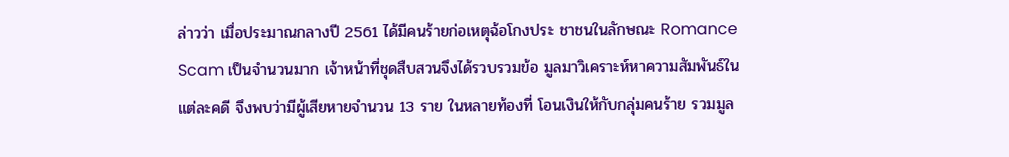ล่าวว่า เมื่อประมาณกลางปี 2561 ได้มีคนร้ายก่อเหตุฉ้อโกงประ ชาชนในลักษณะ Romance Scam เป็นจำนวนมาก เจ้าหน้าที่ชุดสืบสวนจึงได้รวบรวมข้อ มูลมาวิเคราะห์หาความสัมพันธ์ในแต่ละคดี จึงพบว่ามีผู้เสียหายจำนวน 13 ราย ในหลายท้องที่ โอนเงินให้กับกลุ่มคนร้าย รวมมูล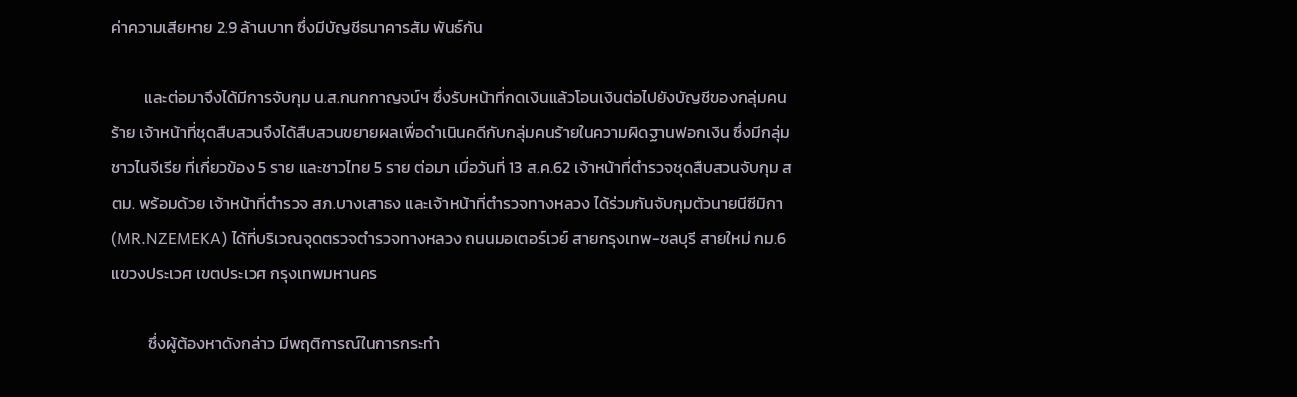ค่าความเสียหาย 2.9 ล้านบาท ซึ่งมีบัญชีธนาคารสัม พันธ์กัน

         และต่อมาจึงได้มีการจับกุม น.ส.กนกกาญจน์ฯ ซึ่งรับหน้าที่กดเงินแล้วโอนเงินต่อไปยังบัญชีของกลุ่มคนร้าย เจ้าหน้าที่ชุดสืบสวนจึงได้สืบสวนขยายผลเพื่อดำเนินคดีกับกลุ่มคนร้ายในความผิดฐานฟอกเงิน ซึ่งมีกลุ่มชาวไนจีเรีย ที่เกี่ยวข้อง 5 ราย และชาวไทย 5 ราย ต่อมา เมื่อวันที่ 13 ส.ค.62 เจ้าหน้าที่ตำรวจชุดสืบสวนจับกุม สตม. พร้อมด้วย เจ้าหน้าที่ตำรวจ สภ.บางเสาธง และเจ้าหน้าที่ตำรวจทางหลวง ได้ร่วมกันจับกุมตัวนายนีซีมิกา (MR.NZEMEKA) ได้ที่บริเวณจุดตรวจตำรวจทางหลวง ถนนมอเตอร์เวย์ สายกรุงเทพ-ชลบุรี สายใหม่ กม.6 แขวงประเวศ เขตประเวศ กรุงเทพมหานคร

          ซึ่งผู้ต้องหาดังกล่าว มีพฤติการณ์ในการกระทำ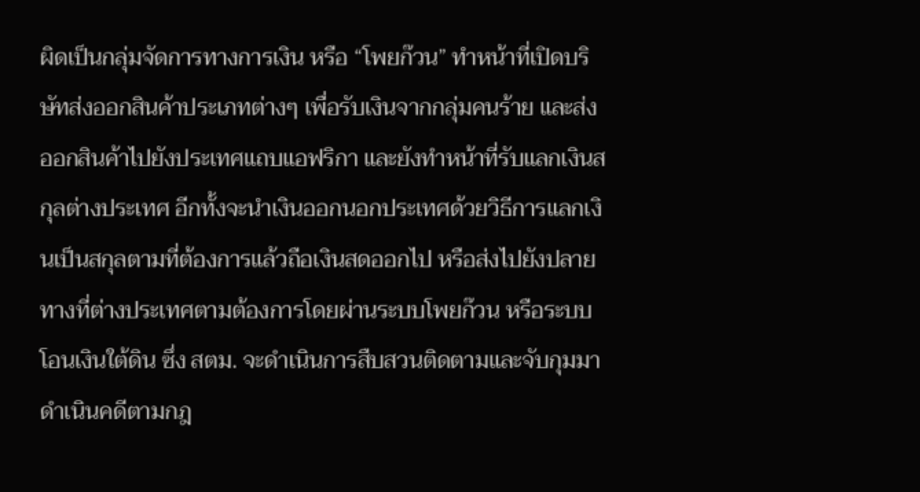ผิดเป็นกลุ่มจัดการทางการเงิน หรือ “โพยก๊วน” ทำหน้าที่เปิดบริษัทส่งออกสินค้าประเภทต่างๆ เพื่อรับเงินจากกลุ่มคนร้าย และส่งออกสินค้าไปยังประเทศแถบแอฟริกา และยังทำหน้าที่รับแลกเงินสกุลต่างประเทศ อีกทั้งจะนำเงินออกนอกประเทศด้วยวิธีการแลกเงินเป็นสกุลตามที่ต้องการแล้วถือเงินสดออกไป หรือส่งไปยังปลายทางที่ต่างประเทศตามต้องการโดยผ่านระบบโพยก๊วน หรือระบบโอนเงินใต้ดิน ซึ่ง สตม. จะดำเนินการสืบสวนติดตามและจับกุมมาดำเนินคดีตามกฎ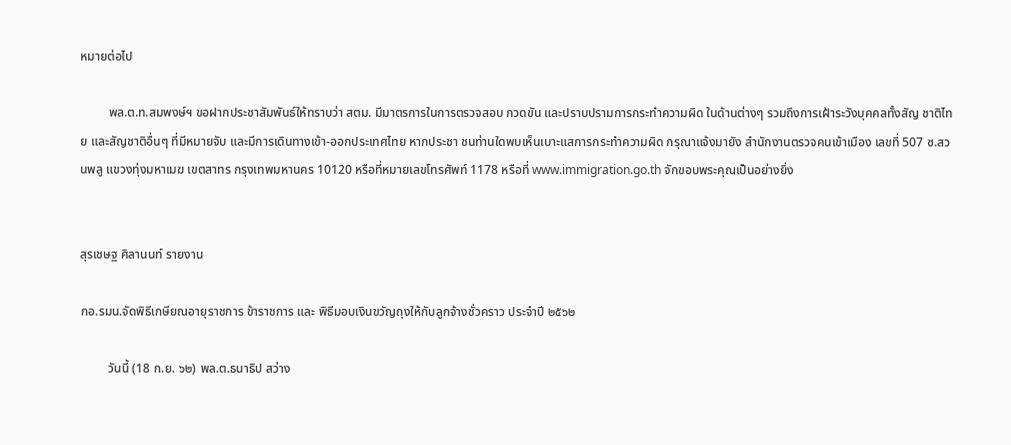หมายต่อไป

         พล.ต.ท.สมพงษ์ฯ ขอฝากประชาสัมพันธ์ให้ทราบว่า สตม. มีมาตรการในการตรวจสอบ กวดขัน และปราบปรามการกระทำความผิด ในด้านต่างๆ รวมถึงการเฝ้าระวังบุคคลทั้งสัญ ชาติไทย และสัญชาติอื่นๆ ที่มีหมายจับ และมีการเดินทางเข้า-ออกประเทศไทย หากประชา ชนท่านใดพบเห็นเบาะแสการกระทำความผิด กรุณาแจ้งมายัง สำนักงานตรวจคนเข้าเมือง เลขที่ 507 ซ.สวนพลู แขวงทุ่งมหาเมฆ เขตสาทร กรุงเทพมหานคร 10120 หรือที่หมายเลขโทรศัพท์ 1178 หรือที่ www.immigration.go.th จักขอบพระคุณเป็นอย่างยิ่ง


สุรเชษฐ ศิลานนท์ รายงาน

กอ.รมน.จัดพิธีเกษียณอายุราชการ ข้าราชการ และ พิธีมอบเงินขวัญถุงให้กับลูกจ้างชั่วคราว ประจำปี ๒๕๖๒

         วันนี้ (18 ก.ย. ๖๒) พล.ต.ธนาธิป สว่าง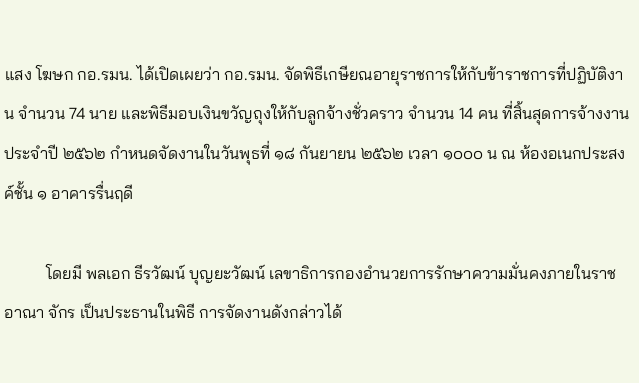แสง โฆษก กอ.รมน. ได้เปิดเผยว่า กอ.รมน. จัดพิธีเกษียณอายุราชการให้กับข้าราชการที่ปฏิบัติงาน จำนวน 74 นาย และพิธีมอบเงินขวัญถุงให้กับลูกจ้างชั่วคราว จำนวน 14 คน ที่สิ้นสุดการจ้างงาน ประจำปี ๒๕๖๒ กำหนดจัดงานในวันพุธที่ ๑๘ กันยายน ๒๕๖๒ เวลา ๑๐๐๐ น ณ ห้องอเนกประสงค์ชั้น ๑ อาคารรื่นฤดี

          โดยมี พลเอก ธีรวัฒน์ บุญยะวัฒน์ เลขาธิการกองอำนวยการรักษาความมั่นคงภายในราชอาณา จักร เป็นประธานในพิธี การจัดงานดังกล่าวได้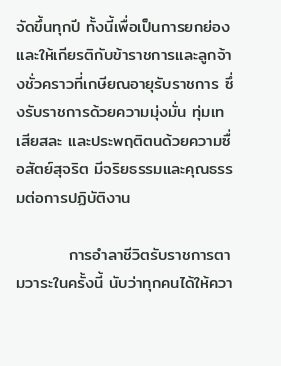จัดขึ้นทุกปี ทั้งนี้เพื่อเป็นการยกย่อง และให้เกียรติกับข้าราชการและลูกจ้างชั่วคราวที่เกษียณอายุรับราชการ ซึ่งรับราชการด้วยความมุ่งมั่น ทุ่มเท เสียสละ และประพฤติตนด้วยความซื่อสัตย์สุจริต มีจริยธรรมและคุณธรรมต่อการปฏิบัติงาน

         การอำลาชีวิตรับราชการตามวาระในครั้งนี้ นับว่าทุกคนได้ให้ควา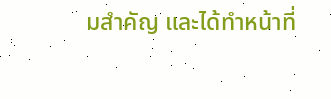มสำคัญ และได้ทำหน้าที่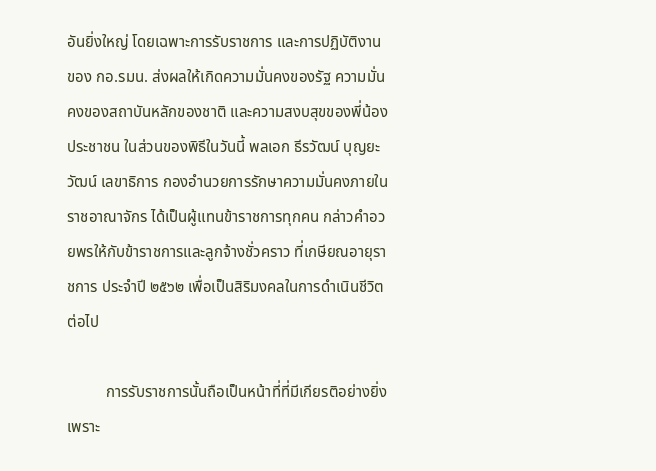อันยิ่งใหญ่ โดยเฉพาะการรับราชการ และการปฏิบัติงานของ กอ.รมน. ส่งผลให้เกิดความมั่นคงของรัฐ ความมั่นคงของสถาบันหลักของชาติ และความสงบสุขของพี่น้องประชาชน ในส่วนของพิธีในวันนี้ พลเอก ธีรวัฒน์ บุญยะวัฒน์ เลขาธิการ กองอำนวยการรักษาความมั่นคงภายในราชอาณาจักร ได้เป็นผู้แทนข้าราชการทุกคน กล่าวคำอวยพรให้กับข้าราชการและลูกจ้างชั่วคราว ที่เกษียณอายุราชการ ประจำปี ๒๕๖๒ เพื่อเป็นสิริมงคลในการดำเนินชีวิตต่อไป

          การรับราชการนั้นถือเป็นหน้าที่ที่มีเกียรติอย่างยิ่ง เพราะ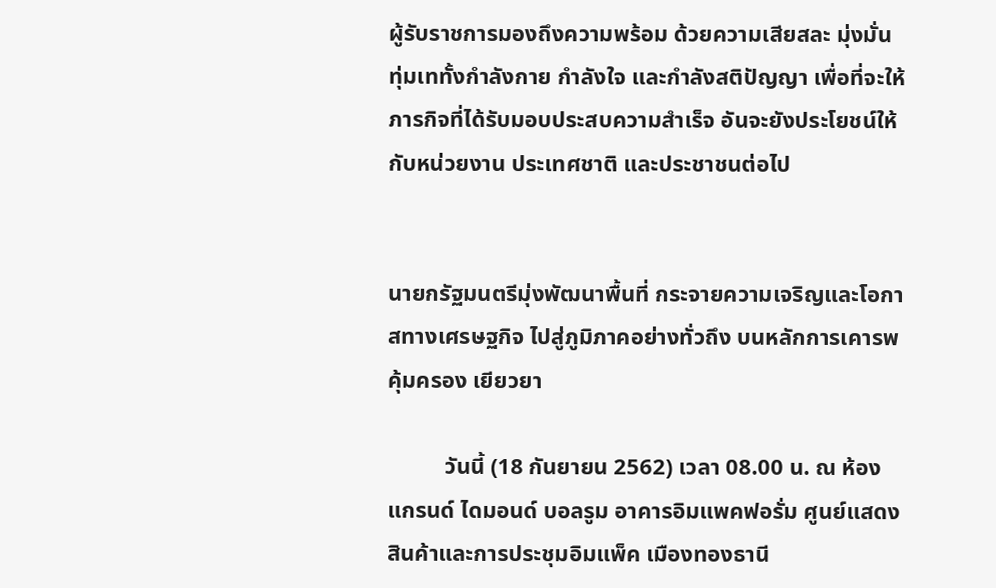ผู้รับราชการมองถึงความพร้อม ด้วยความเสียสละ มุ่งมั่น ทุ่มเททั้งกำลังกาย กำลังใจ และกำลังสติปัญญา เพื่อที่จะให้ภารกิจที่ได้รับมอบประสบความสำเร็จ อันจะยังประโยชน์ให้กับหน่วยงาน ประเทศชาติ และประชาชนต่อไป


นายกรัฐมนตรีมุ่งพัฒนาพื้นที่ กระจายความเจริญและโอกาสทางเศรษฐกิจ ไปสู่ภูมิภาคอย่างทั่วถึง บนหลักการเคารพ คุ้มครอง เยียวยา

          วันนี้ (18 กันยายน 2562) เวลา 08.00 น. ณ ห้องแกรนด์ ไดมอนด์ บอลรูม อาคารอิมแพคฟอรั่ม ศูนย์แสดงสินค้าและการประชุมอิมแพ็ค เมืองทองธานี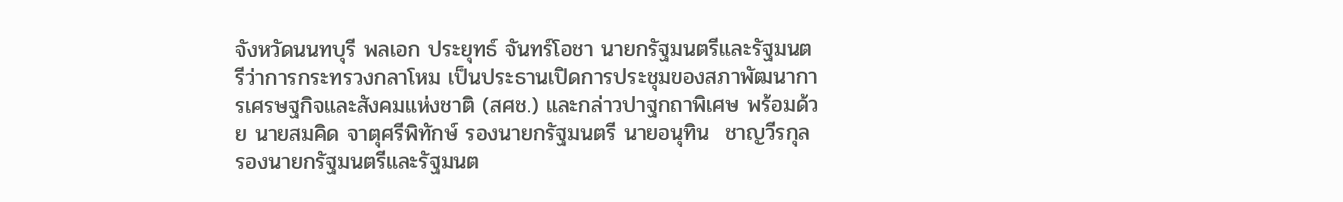จังหวัดนนทบุรี พลเอก ประยุทธ์ จันทร์โอชา นายกรัฐมนตรีและรัฐมนตรีว่าการกระทรวงกลาโหม เป็นประธานเปิดการประชุมของสภาพัฒนาการเศรษฐกิจและสังคมแห่งชาติ (สศช.) และกล่าวปาฐกถาพิเศษ พร้อมด้วย นายสมคิด จาตุศรีพิทักษ์ รองนายกรัฐมนตรี นายอนุทิน  ชาญวีรกุล รองนายกรัฐมนตรีและรัฐมนต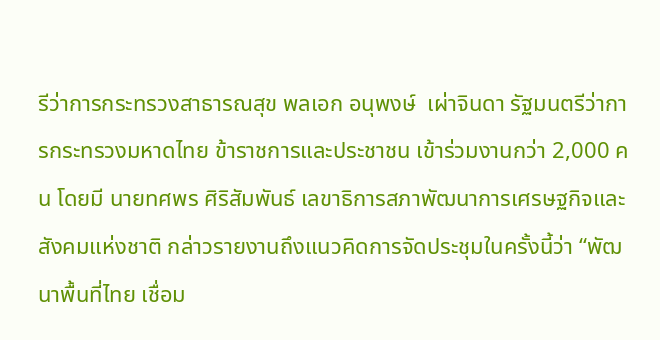รีว่าการกระทรวงสาธารณสุข พลเอก อนุพงษ์  เผ่าจินดา รัฐมนตรีว่าการกระทรวงมหาดไทย ข้าราชการและประชาชน เข้าร่วมงานกว่า 2,000 คน โดยมี นายทศพร ศิริสัมพันธ์ เลขาธิการสภาพัฒนาการเศรษฐกิจและสังคมแห่งชาติ กล่าวรายงานถึงแนวคิดการจัดประชุมในครั้งนี้ว่า “พัฒนาพื้นที่ไทย เชื่อม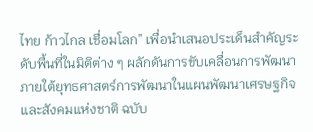ไทย ก้าวไกล เชื่อมโลก” เพื่อนำเสนอประเด็นสำคัญระดับพื้นที่ในมิติต่าง ๆ ผลักดันการขับเคลื่อนการพัฒนาภายใต้ยุทธศาสตร์การพัฒนาในแผนพัฒนาเศรษฐกิจและสังคมแห่งชาติ ฉบับ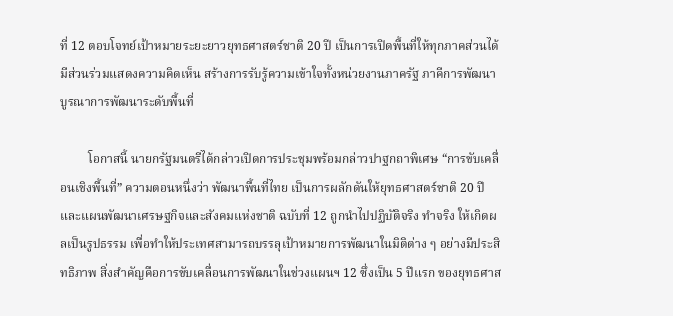ที่ 12 ตอบโจทย์เป้าหมายระยะยาวยุทธศาสตร์ชาติ 20 ปี เป็นการเปิดพื้นที่ให้ทุกภาคส่วนได้มีส่วนร่วมแสดงความคิดเห็น สร้างการรับรู้ความเข้าใจทั้งหน่วยงานภาครัฐ ภาคีการพัฒนาบูรณาการพัฒนาระดับพื้นที่

         โอกาสนี้ นายกรัฐมนตรีได้กล่าวเปิดการประชุมพร้อมกล่าวปาฐกถาพิเศษ “การขับเคลื่อนเชิงพื้นที่” ความตอนหนึ่งว่า พัฒนาพื้นที่ไทย เป็นการผลักดันให้ยุทธศาสตร์ชาติ 20 ปี และแผนพัฒนาเศรษฐกิจและสังคมแห่งชาติ ฉบับที่ 12 ถูกนำไปปฏิบัติจริง ทำจริง ให้เกิดผลเป็นรูปธรรม เพื่อทำให้ประเทศสามารถบรรลุเป้าหมายการพัฒนาในมิติต่าง ๆ อย่างมีประสิทธิภาพ สิ่งสำคัญคือการขับเคลื่อนการพัฒนาในช่วงแผนฯ 12 ซึ่งเป็น 5 ปีแรก ของยุทธศาส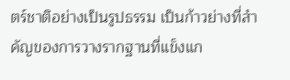ตร์ชาติอย่างเป็นรูปธรรม เป็นก้าวย่างที่สำคัญของการวางรากฐานที่แข็งแก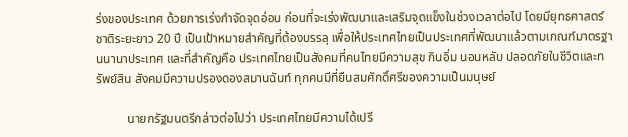ร่งของประเทศ ด้วยการเร่งกำจัดจุดอ่อน ก่อนที่จะเร่งพัฒนาและเสริมจุดแข็งในช่วงเวลาต่อไป โดยมียุทธศาสตร์ชาติระยะยาว 20 ปี เป็นเป้าหมายสำคัญที่ต้องบรรลุ เพื่อให้ประเทศไทยเป็นประเทศที่พัฒนาแล้วตามเกณฑ์มาตรฐานนานาประเทศ และที่สำคัญคือ ประเทศไทยเป็นสังคมที่คนไทยมีความสุข กินอิ่ม นอนหลับ ปลอดภัยในชีวิตและทรัพย์สิน สังคมมีความปรองดองสมานฉันท์ ทุกคนมีที่ยืนสมศักดิ์ศรีของความเป็นมนุษย์

          นายกรัฐมนตรีกล่าวต่อไปว่า ประเทศไทยมีความได้เปรี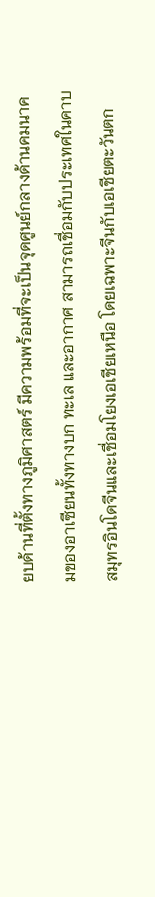ยบด้านที่ตั้งทางภูมิศาสตร์ มีความพร้อมที่จะเป็นจุดศูนย์กลางด้านคมนาคมของอาเซียนทั้งทางบก ทะเล และอากาศ สามารถเชื่อมกับประเทศในคาบสมุทรอินโดจีนและเชื่อมโยงเอเชียเหนือ โดยเฉพาะจีนกับเอเชียตะวันตก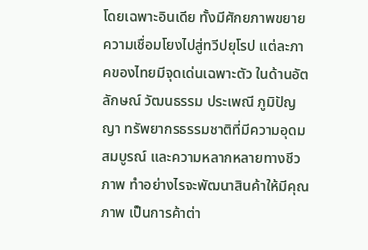โดยเฉพาะอินเดีย ทั้งมีศักยภาพขยายความเชื่อมโยงไปสู่ทวีปยุโรป แต่ละภาคของไทยมีจุดเด่นเฉพาะตัว ในด้านอัตลักษณ์ วัฒนธรรม ประเพณี ภูมิปัญญา ทรัพยากรธรรมชาติที่มีความอุดมสมบูรณ์ และความหลากหลายทางชีวภาพ ทำอย่างไรจะพัฒนาสินค้าให้มีคุณภาพ เป็นการค้าต่า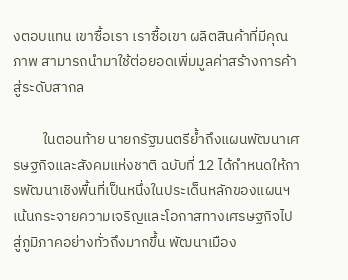งตอบแทน เขาซื้อเรา เราซื้อเขา ผลิตสินค้าที่มีคุณภาพ สามารถนำมาใช้ต่อยอดเพิ่มมูลค่าสร้างการค้าสู่ระดับสากล

         ในตอนท้าย นายกรัฐมนตรีย้ำถึงแผนพัฒนาเศรษฐกิจและสังคมแห่งชาติ ฉบับที่ 12 ได้กำหนดให้การพัฒนาเชิงพื้นที่เป็นหนึ่งในประเด็นหลักของแผนฯ เน้นกระจายความเจริญและโอกาสทางเศรษฐกิจไปสู่ภูมิภาคอย่างทั่วถึงมากขึ้น พัฒนาเมือง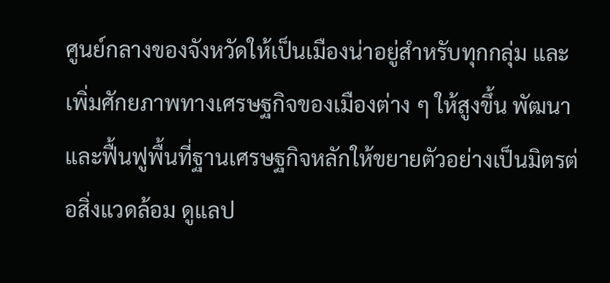ศูนย์กลางของจังหวัดให้เป็นเมืองน่าอยู่สำหรับทุกกลุ่ม และเพิ่มศักยภาพทางเศรษฐกิจของเมืองต่าง ๆ ให้สูงขึ้น พัฒนาและฟื้นฟูพื้นที่ฐานเศรษฐกิจหลักให้ขยายตัวอย่างเป็นมิตรต่อสิ่งแวดล้อม ดูแลป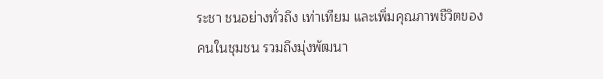ระชา ชนอย่างทั่วถึง เท่าเทียม และเพิ่มคุณภาพชีวิตของคนในชุมชน รวมถึงมุ่งพัฒนา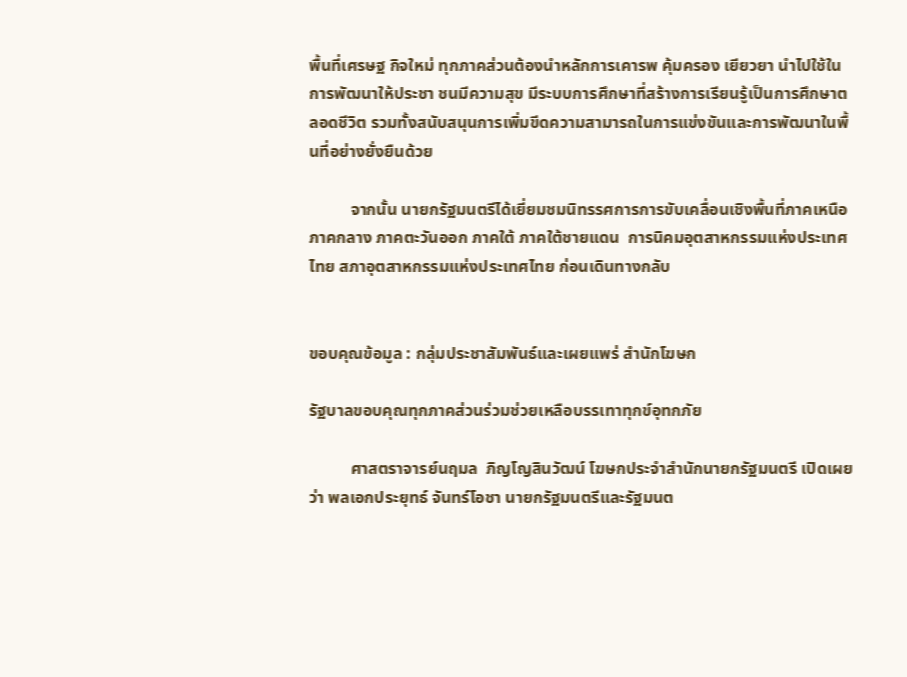พื้นที่เศรษฐ กิจใหม่ ทุกภาคส่วนต้องนำหลักการเคารพ คุ้มครอง เยียวยา นำไปใช้ในการพัฒนาให้ประชา ชนมีความสุข มีระบบการศึกษาที่สร้างการเรียนรู้เป็นการศึกษาตลอดชีวิต รวมทั้งสนับสนุนการเพิ่มขีดความสามารถในการแข่งขันและการพัฒนาในพื้นที่อย่างยั่งยืนด้วย

          จากนั้น นายกรัฐมนตรีได้เยี่ยมชมนิทรรศการการขับเคลื่อนเชิงพื้นที่ภาคเหนือ ภาคกลาง ภาคตะวันออก ภาคใต้ ภาคใต้ชายแดน  การนิคมอุตสาหกรรมแห่งประเทศไทย สภาอุตสาหกรรมแห่งประเทศไทย ก่อนเดินทางกลับ


ขอบคุณข้อมูล : กลุ่มประชาสัมพันธ์และเผยแพร่ สำนักโฆษก

รัฐบาลขอบคุณทุกภาคส่วนร่วมช่วยเหลือบรรเทาทุกข์อุทกภัย

          ศาสตราจารย์นฤมล  ภิญโญสินวัฒน์ โฆษกประจำสำนักนายกรัฐมนตรี เปิดเผยว่า พลเอกประยุทธ์ จันทร์โอชา นายกรัฐมนตรีและรัฐมนต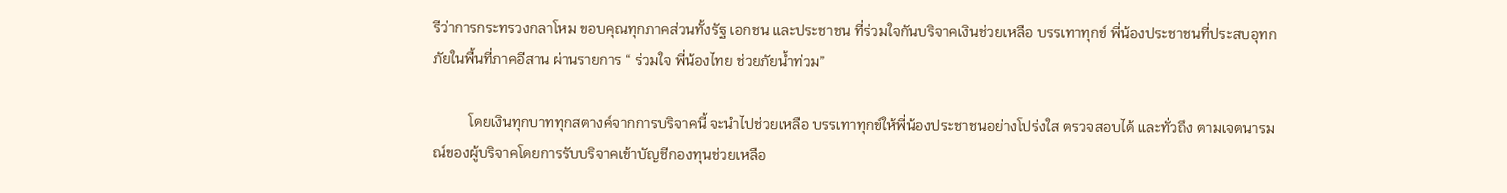รีว่าการกระทรวงกลาโหม ขอบคุณทุกภาคส่วนทั้งรัฐ เอกชน และประชาชน ที่ร่วมใจกันบริจาคเงินช่วยเหลือ บรรเทาทุกข์ พี่น้องประชาชนที่ประสบอุทกภัยในพื้นที่ภาคอีสาน ผ่านรายการ “ ร่วมใจ พี่น้องไทย ช่วยภัยน้ำท่วม”

          โดยเงินทุกบาททุกสตางค์จากการบริจาคนี้ จะนำไปช่วยเหลือ บรรเทาทุกข์ให้พี่น้องประชาชนอย่างโปร่งใส ตรวจสอบได้ และทั่วถึง ตามเจตนารมณ์ของผู้บริจาคโดยการรับบริจาคเข้าบัญชีกองทุนช่วยเหลือ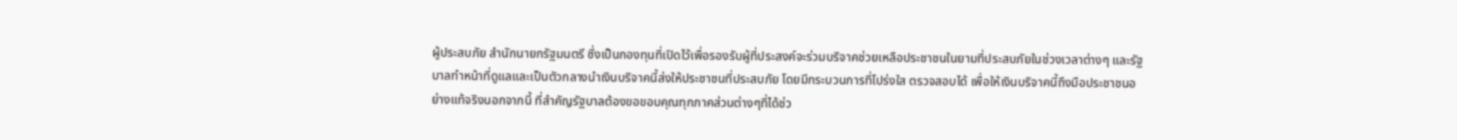ผู้ประสบภัย สำนักนายกรัฐมนตรี ซึ่งเป็นกองทุนที่เปิดไว้เพื่อรองรับผู้ที่ประสงค์จะร่วมบริจาคช่วยเหลือประชาชนในยามที่ประสบภัยในช่วงเวลาต่างๆ และรัฐบาลทำหน้าที่ดูแลและเป็นตัวกลางนำเงินบริจาคนี้ส่งให้ประชาชนที่ประสบภัย โดยมีกระบวนการที่โปร่งใส ตรวจสอบได้ เพื่อให้เงินบริจาคนี้ถึงมือประชาชนอย่างแท้จริงนอกจากนี้ ที่สำคัญรัฐบาลต้องขอขอบคุณทุกภาคส่วนต่างๆที่ได้ช่ว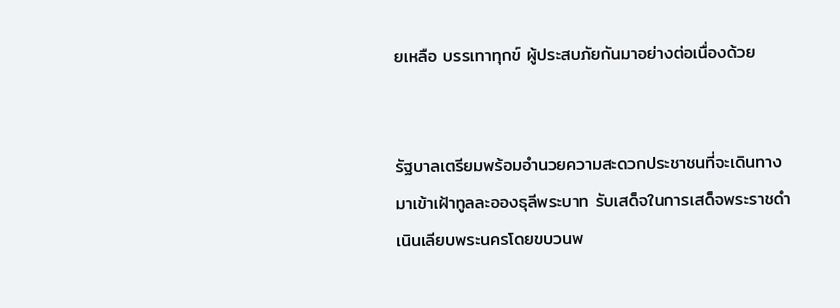ยเหลือ บรรเทาทุกข์ ผู้ประสบภัยกันมาอย่างต่อเนื่องด้วย


รัฐบาลเตรียมพร้อมอำนวยความสะดวกประชาชนที่จะเดินทางมาเข้าเฝ้าทูลละอองธุลีพระบาท รับเสด็จในการเสด็จพระราชดำเนินเลียบพระนครโดยขบวนพ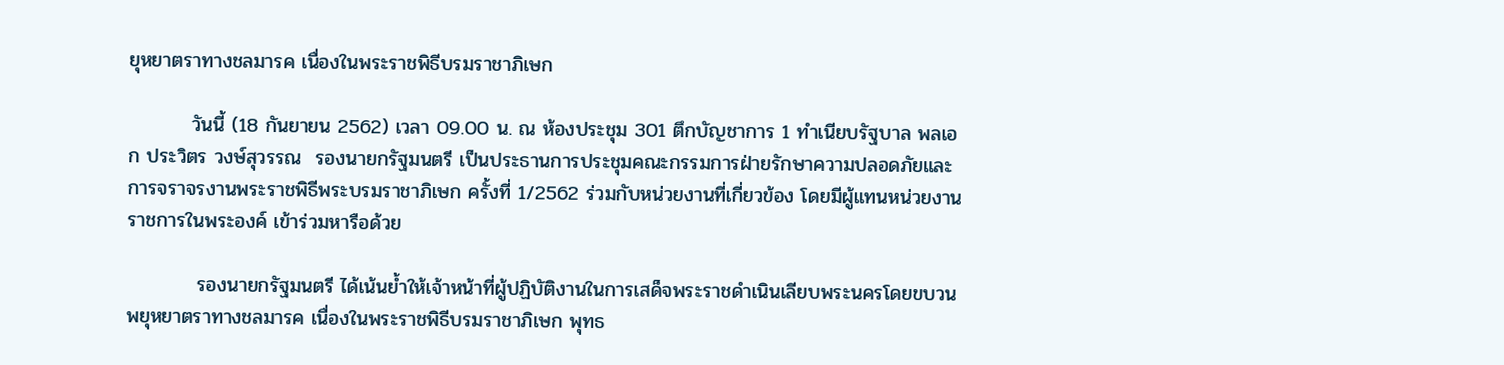ยุหยาตราทางชลมารค เนื่องในพระราชพิธีบรมราชาภิเษก

         วันนี้ (18 กันยายน 2562) เวลา 09.00 น. ณ ห้องประชุม 301 ตึกบัญชาการ 1 ทำเนียบรัฐบาล พลเอก ประวิตร วงษ์สุวรรณ  รองนายกรัฐมนตรี เป็นประธานการประชุมคณะกรรมการฝ่ายรักษาความปลอดภัยและการจราจรงานพระราชพิธีพระบรมราชาภิเษก ครั้งที่ 1/2562 ร่วมกับหน่วยงานที่เกี่ยวข้อง โดยมีผู้แทนหน่วยงานราชการในพระองค์ เข้าร่วมหารือด้วย

          รองนายกรัฐมนตรี ได้เน้นย้ำให้เจ้าหน้าที่ผู้ปฏิบัติงานในการเสด็จพระราชดำเนินเลียบพระนครโดยขบวนพยุหยาตราทางชลมารค เนื่องในพระราชพิธีบรมราชาภิเษก พุทธ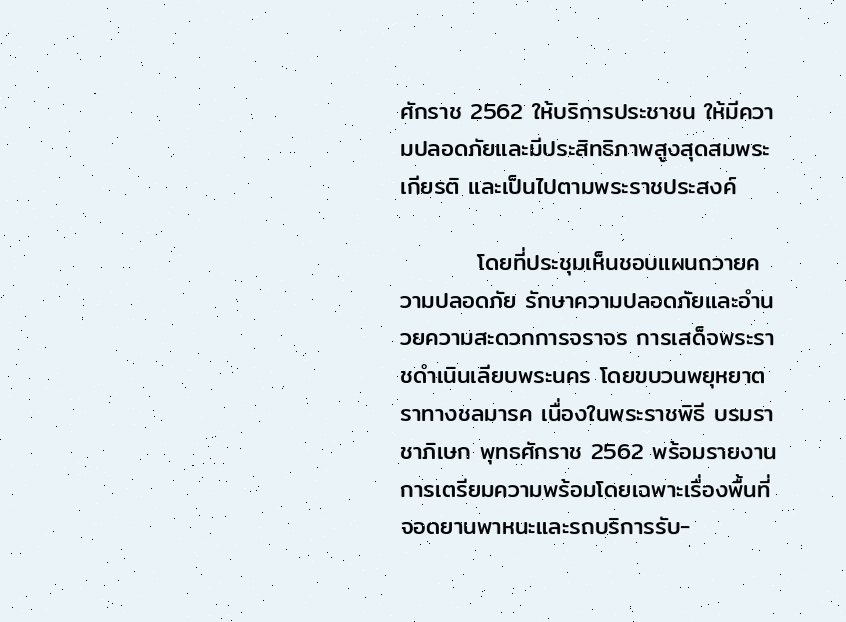ศักราช 2562 ให้บริการประชาชน ให้มีความปลอดภัยและมีประสิทธิภาพสูงสุดสมพระเกียรติ และเป็นไปตามพระราชประสงค์

         โดยที่ประชุมเห็นชอบแผนถวายความปลอดภัย รักษาความปลอดภัยและอำนวยความสะดวกการจราจร การเสด็จพระราชดำเนินเลียบพระนคร โดยขบวนพยุหยาตราทางชลมารค เนื่องในพระราชพิธี บรมราชาภิเษก พุทธศักราช 2562 พร้อมรายงานการเตรียมความพร้อมโดยเฉพาะเรื่องพื้นที่จอดยานพาหนะและรถบริการรับ-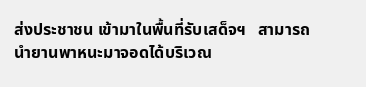ส่งประชาชน เข้ามาในพื้นที่รับเสด็จฯ   สามารถนำยานพาหนะมาจอดได้บริเวณ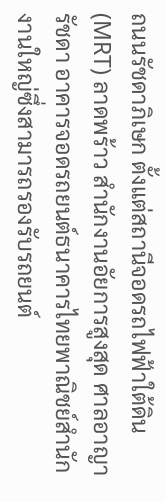ถนนรัชดาภิเษก ตั้งแต่สถานีจอดรถไฟฟ้าใต้ดิน (MRT) ลาดพร้าว สำนักงานอัยการสูงสุด ศาลอาญารัชดา อาคารจอดรถยนต์ธนาคารไทยพาณิชย์สำนักงานใหญ่ซึ่งสามารถรองรับรถยนต์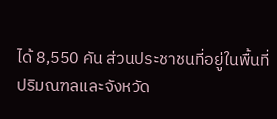ได้ 8,550 คัน ส่วนประชาชนที่อยู่ในพื้นที่ปริมณฑลและจังหวัด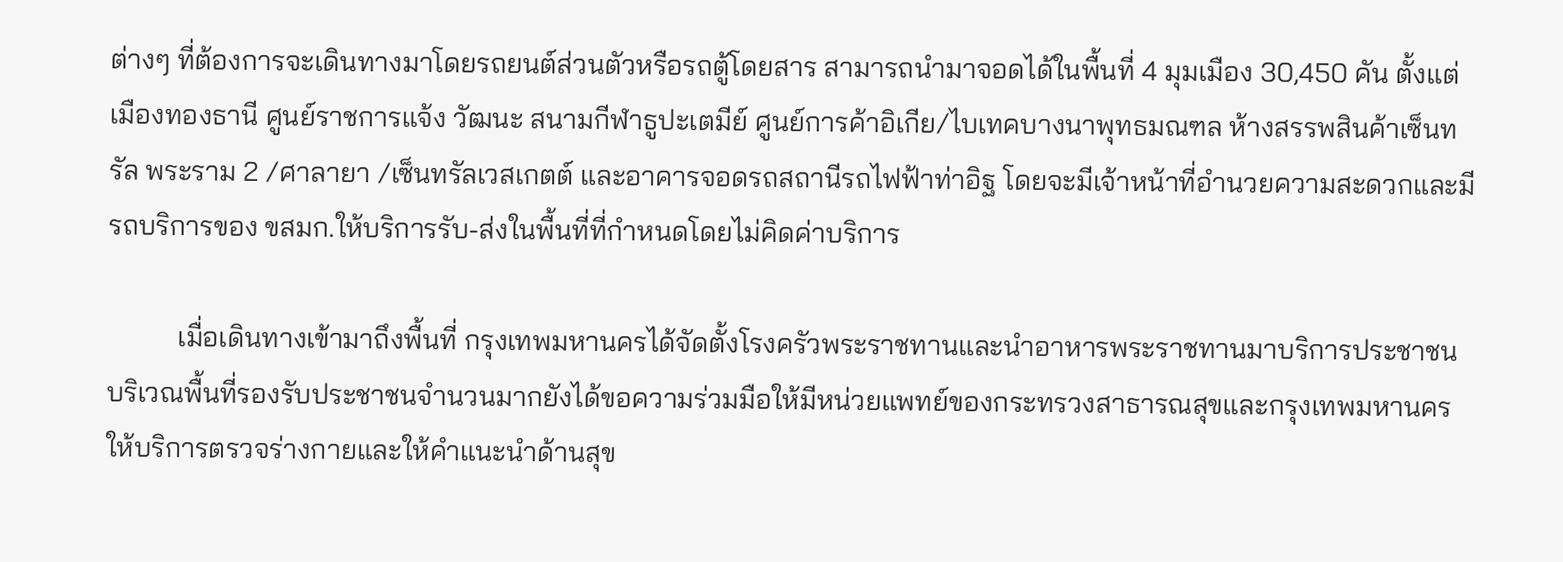ต่างๆ ที่ต้องการจะเดินทางมาโดยรถยนต์ส่วนตัวหรือรถตู้โดยสาร สามารถนำมาจอดได้ในพื้นที่ 4 มุมเมือง 30,450 คัน ตั้งแต่เมืองทองธานี ศูนย์ราชการแจ้ง วัฒนะ สนามกีฬาธูปะเตมีย์ ศูนย์การค้าอิเกีย/ไบเทคบางนาพุทธมณฑล ห้างสรรพสินค้าเซ็นทรัล พระราม 2 /ศาลายา /เซ็นทรัลเวสเกตต์ และอาคารจอดรถสถานีรถไฟฟ้าท่าอิฐ โดยจะมีเจ้าหน้าที่อำนวยความสะดวกและมีรถบริการของ ขสมก.ให้บริการรับ-ส่งในพื้นที่ที่กำหนดโดยไม่คิดค่าบริการ

          เมื่อเดินทางเข้ามาถึงพื้นที่ กรุงเทพมหานครได้จัดตั้งโรงครัวพระราชทานและนำอาหารพระราชทานมาบริการประชาชน บริเวณพื้นที่รองรับประชาชนจำนวนมากยังได้ขอความร่วมมือให้มีหน่วยแพทย์ของกระทรวงสาธารณสุขและกรุงเทพมหานคร ให้บริการตรวจร่างกายและให้คำแนะนำด้านสุข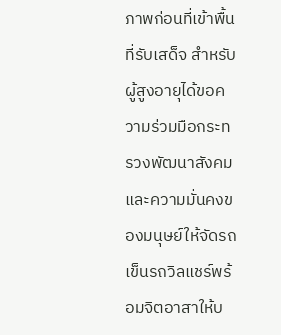ภาพก่อนที่เข้าพื้นที่รับเสด็จ สำหรับผู้สูงอายุได้ขอความร่วมมือกระทรวงพัฒนาสังคมและความมั่นคงของมนุษย์ให้จัดรถเข็นรถวิลแชร์พร้อมจิตอาสาให้บ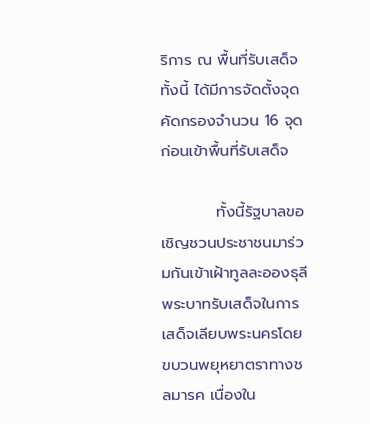ริการ ณ พื้นที่รับเสด็จ ทั้งนี้ ได้มีการจัดตั้งจุดคัดกรองจำนวน 16 จุด ก่อนเข้าพื้นที่รับเสด็จ

          ทั้งนี้รัฐบาลขอเชิญชวนประชาชนมาร่วมกันเข้าเฝ้าทูลละอองธุลีพระบาทรับเสด็จในการเสด็จเลียบพระนครโดยขบวนพยุหยาตราทางชลมารค เนื่องใน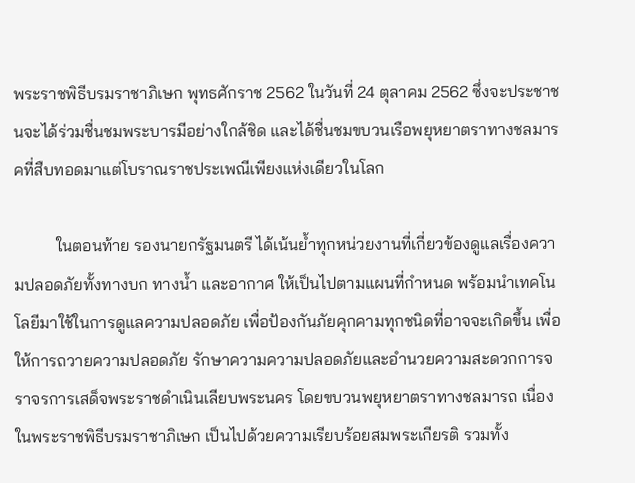พระราชพิธีบรมราชาภิเษก พุทธศักราช 2562 ในวันที่ 24 ตุลาคม 2562 ซึ่งจะประชาชนจะได้ร่วมชื่นชมพระบารมีอย่างใกล้ชิด และได้ชื่นชมขบวนเรือพยุหยาตราทางชลมารคที่สืบทอดมาแต่โบราณราชประเพณีเพียงแห่งเดียวในโลก

          ในตอนท้าย รองนายกรัฐมนตรี ได้เน้นย้ำทุกหน่วยงานที่เกี่ยวข้องดูแลเรื่องความปลอดภัยทั้งทางบก ทางน้ำ และอากาศ ให้เป็นไปตามแผนที่กำหนด พร้อมนำเทคโนโลยีมาใช้ในการดูแลความปลอดภัย เพื่อป้องกันภัยคุกคามทุกชนิดที่อาจจะเกิดขึ้น เพื่อให้การถวายความปลอดภัย รักษาความความปลอดภัยและอำนวยความสะดวกการจราจรการเสด็จพระราชดำเนินเลียบพระนคร โดยขบวนพยุหยาตราทางชลมารถ เนื่องในพระราชพิธีบรมราชาภิเษก เป็นไปด้วยความเรียบร้อยสมพระเกียรติ รวมทั้ง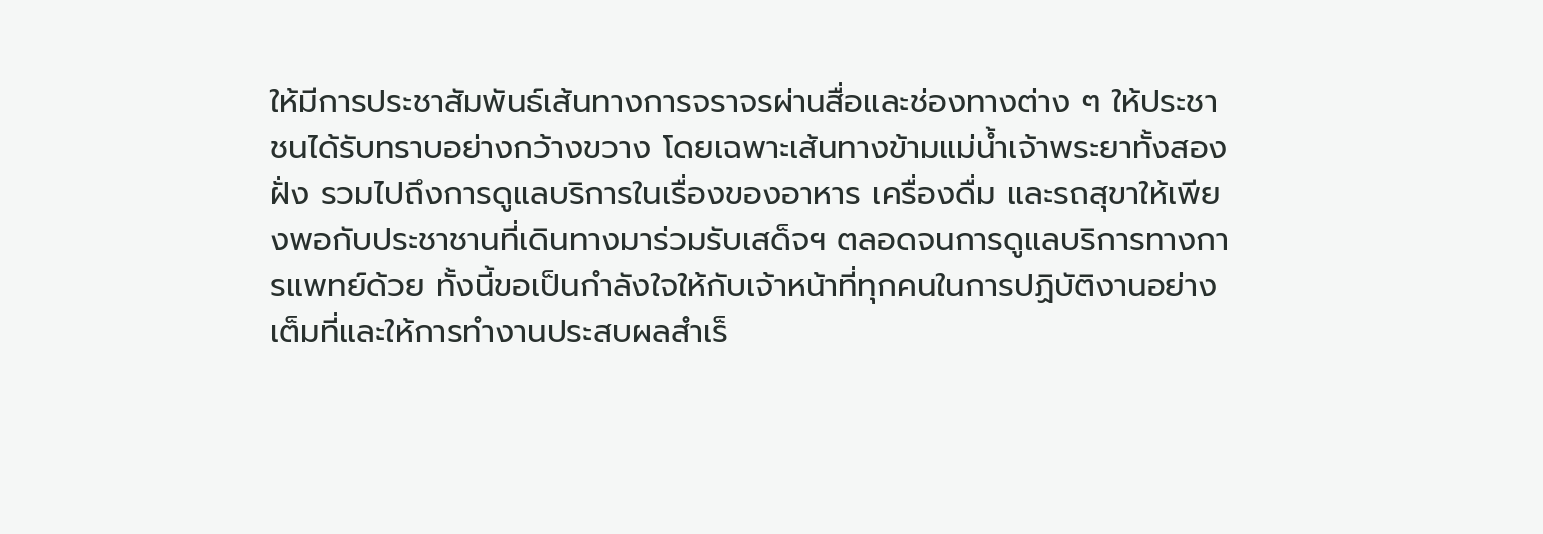ให้มีการประชาสัมพันธ์เส้นทางการจราจรผ่านสื่อและช่องทางต่าง ๆ ให้ประชาชนได้รับทราบอย่างกว้างขวาง โดยเฉพาะเส้นทางข้ามแม่น้ำเจ้าพระยาทั้งสองฝั่ง รวมไปถึงการดูแลบริการในเรื่องของอาหาร เครื่องดื่ม และรถสุขาให้เพียงพอกับประชาชานที่เดินทางมาร่วมรับเสด็จฯ ตลอดจนการดูแลบริการทางการแพทย์ด้วย ทั้งนี้ขอเป็นกำลังใจให้กับเจ้าหน้าที่ทุกคนในการปฏิบัติงานอย่างเต็มที่และให้การทำงานประสบผลสำเร็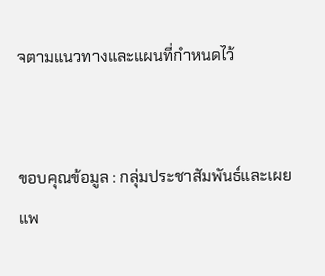จตามแนวทางและแผนที่กำหนดไว้


ขอบคุณข้อมูล : กลุ่มประชาสัมพันธ์และเผยแพ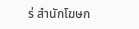ร่ สำนักโฆษก